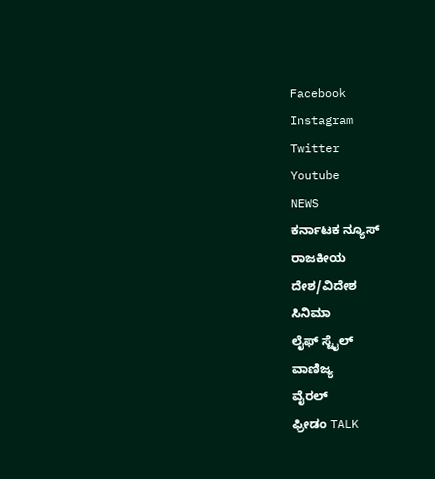Facebook
Instagram
Twitter
Youtube
NEWS
ಕರ್ನಾಟಕ ನ್ಯೂಸ್
ರಾಜಕೀಯ
ದೇಶ/ವಿದೇಶ
ಸಿನಿಮಾ
ಲೈಫ್ ಸ್ಟೈಲ್
ವಾಣಿಜ್ಯ
ವೈರಲ್
ಫ್ರೀಡಂ TALK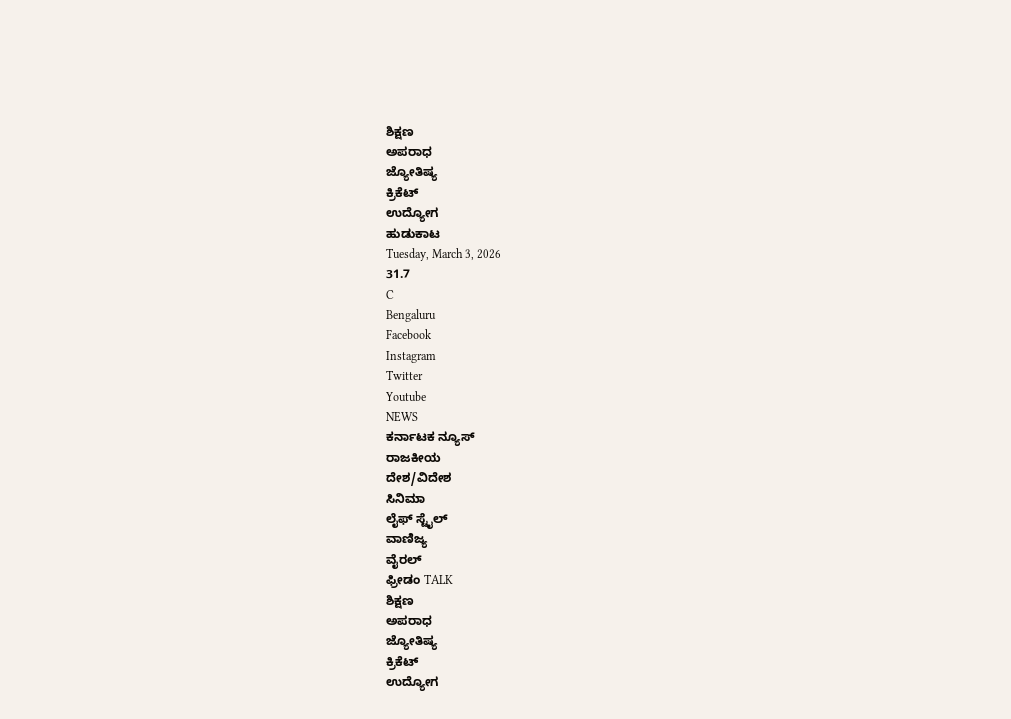ಶಿಕ್ಷಣ
ಅಪರಾಧ
ಜ್ಯೋತಿಷ್ಯ
ಕ್ರಿಕೆಟ್
ಉದ್ಯೋಗ
ಹುಡುಕಾಟ
Tuesday, March 3, 2026
31.7
C
Bengaluru
Facebook
Instagram
Twitter
Youtube
NEWS
ಕರ್ನಾಟಕ ನ್ಯೂಸ್
ರಾಜಕೀಯ
ದೇಶ/ವಿದೇಶ
ಸಿನಿಮಾ
ಲೈಫ್ ಸ್ಟೈಲ್
ವಾಣಿಜ್ಯ
ವೈರಲ್
ಫ್ರೀಡಂ TALK
ಶಿಕ್ಷಣ
ಅಪರಾಧ
ಜ್ಯೋತಿಷ್ಯ
ಕ್ರಿಕೆಟ್
ಉದ್ಯೋಗ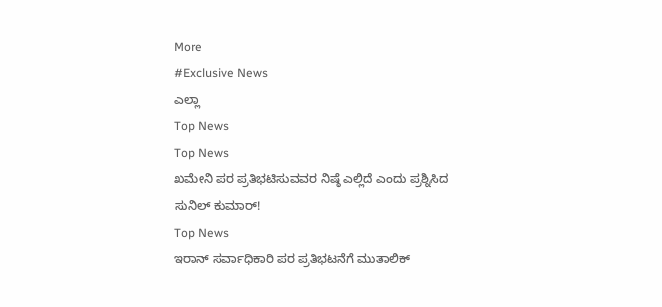More
#Exclusive News
ಎಲ್ಲಾ
Top News
Top News
ಖಮೇನಿ ಪರ ಪ್ರತಿಭಟಿಸುವವರ ನಿಷ್ಠೆ ಎಲ್ಲಿದೆ ಎಂದು ಪ್ರಶ್ನಿಸಿದ ಸುನಿಲ್ ಕುಮಾರ್!
Top News
ಇರಾನ್ ಸರ್ವಾಧಿಕಾರಿ ಪರ ಪ್ರತಿಭಟನೆಗೆ ಮುತಾಲಿಕ್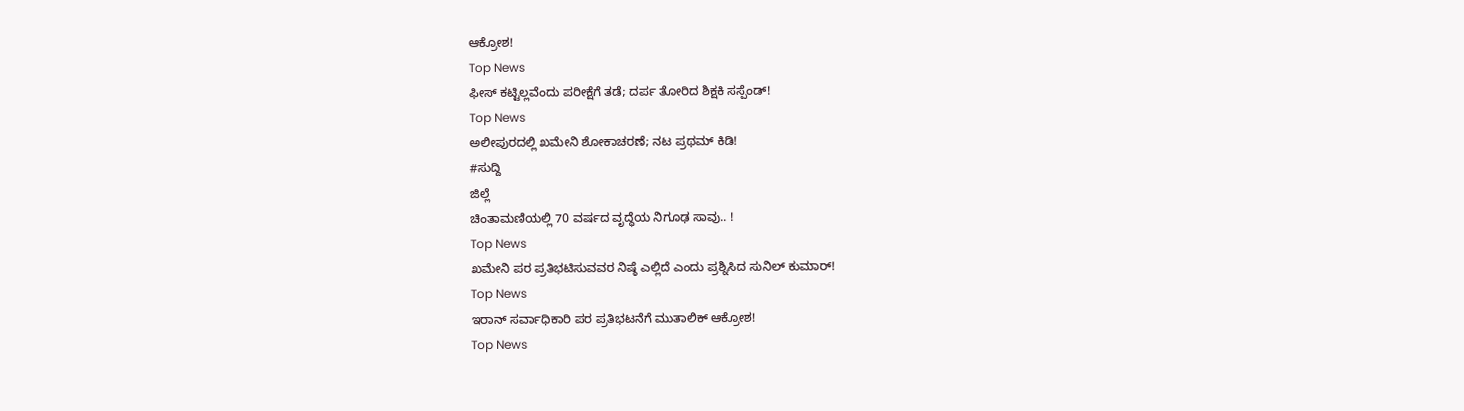ಆಕ್ರೋಶ!
Top News
ಫೀಸ್ ಕಟ್ಟಿಲ್ಲವೆಂದು ಪರೀಕ್ಷೆಗೆ ತಡೆ; ದರ್ಪ ತೋರಿದ ಶಿಕ್ಷಕಿ ಸಸ್ಪೆಂಡ್!
Top News
ಅಲೀಪುರದಲ್ಲಿ ಖಮೇನಿ ಶೋಕಾಚರಣೆ; ನಟ ಪ್ರಥಮ್ ಕಿಡಿ!
#ಸುದ್ದಿ
ಜಿಲ್ಲೆ
ಚಿಂತಾಮಣಿಯಲ್ಲಿ 70 ವರ್ಷದ ವೃದ್ಧೆಯ ನಿಗೂಢ ಸಾವು.. !
Top News
ಖಮೇನಿ ಪರ ಪ್ರತಿಭಟಿಸುವವರ ನಿಷ್ಠೆ ಎಲ್ಲಿದೆ ಎಂದು ಪ್ರಶ್ನಿಸಿದ ಸುನಿಲ್ ಕುಮಾರ್!
Top News
ಇರಾನ್ ಸರ್ವಾಧಿಕಾರಿ ಪರ ಪ್ರತಿಭಟನೆಗೆ ಮುತಾಲಿಕ್ ಆಕ್ರೋಶ!
Top News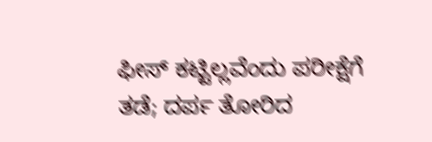ಫೀಸ್ ಕಟ್ಟಿಲ್ಲವೆಂದು ಪರೀಕ್ಷೆಗೆ ತಡೆ; ದರ್ಪ ತೋರಿದ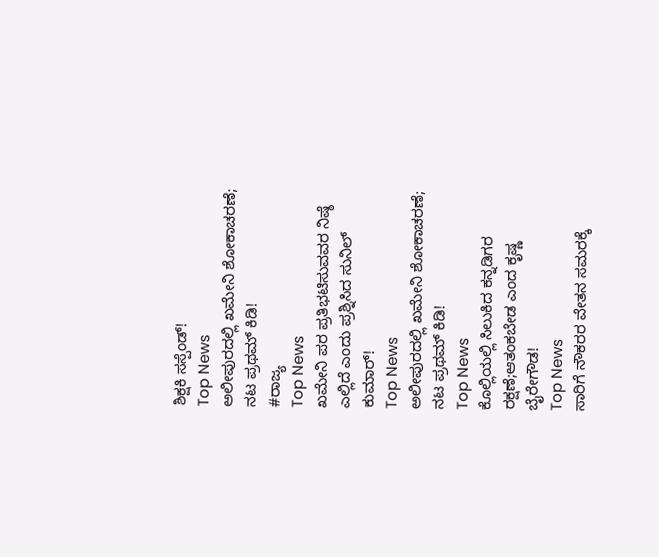ಶಿಕ್ಷಕಿ ಸಸ್ಪೆಂಡ್!
Top News
ಅಲೀಪುರದಲ್ಲಿ ಖಮೇನಿ ಶೋಕಾಚರಣೆ; ನಟ ಪ್ರಥಮ್ ಕಿಡಿ!
#ರಾಜ್ಯ
Top News
ಖಮೇನಿ ಪರ ಪ್ರತಿಭಟಿಸುವವರ ನಿಷ್ಠೆ ಎಲ್ಲಿದೆ ಎಂದು ಪ್ರಶ್ನಿಸಿದ ಸುನಿಲ್ ಕುಮಾರ್!
Top News
ಅಲೀಪುರದಲ್ಲಿ ಖಮೇನಿ ಶೋಕಾಚರಣೆ; ನಟ ಪ್ರಥಮ್ ಕಿಡಿ!
Top News
ಕೊಲ್ಲಿಯಲ್ಲಿ ಸಿಲುಕಿದ ಕನ್ನಡಿಗರ ರಕ್ಷಣೆ;ಆತಂಕಬೇಡ ಎಂದ ಕೃಷ್ಣ ಬೈರೇಗೌಡ!
Top News
ಸಾರಿಗೆ ನೌಕರರ ವೇತನ ಸಮರಕ್ಕೆ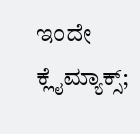ಇಂದೇ ಕ್ಲೈಮ್ಯಾಕ್ಸ್;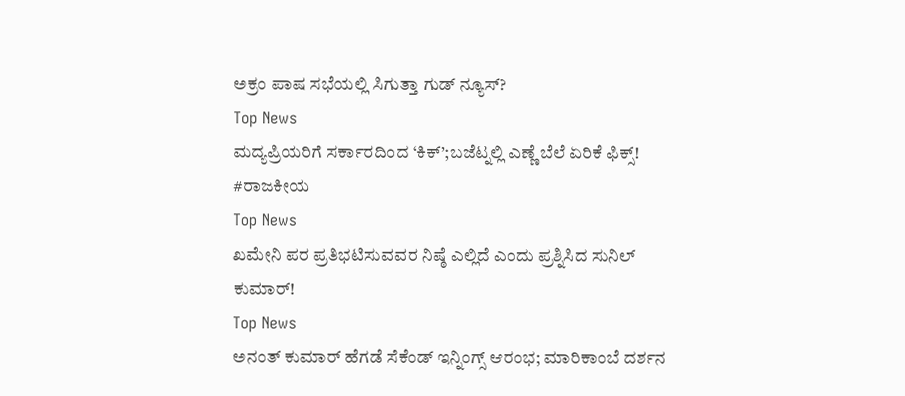ಅಕ್ರಂ ಪಾಷ ಸಭೆಯಲ್ಲಿ ಸಿಗುತ್ತಾ ಗುಡ್ ನ್ಯೂಸ್?
Top News
ಮದ್ಯಪ್ರಿಯರಿಗೆ ಸರ್ಕಾರದಿಂದ ‘ಕಿಕ್’;ಬಜೆಟ್ನಲ್ಲಿ ಎಣ್ಣೆ ಬೆಲೆ ಏರಿಕೆ ಫಿಕ್ಸ್!
#ರಾಜಕೀಯ
Top News
ಖಮೇನಿ ಪರ ಪ್ರತಿಭಟಿಸುವವರ ನಿಷ್ಠೆ ಎಲ್ಲಿದೆ ಎಂದು ಪ್ರಶ್ನಿಸಿದ ಸುನಿಲ್ ಕುಮಾರ್!
Top News
ಅನಂತ್ ಕುಮಾರ್ ಹೆಗಡೆ ಸೆಕೆಂಡ್ ಇನ್ನಿಂಗ್ಸ್ ಆರಂಭ; ಮಾರಿಕಾಂಬೆ ದರ್ಶನ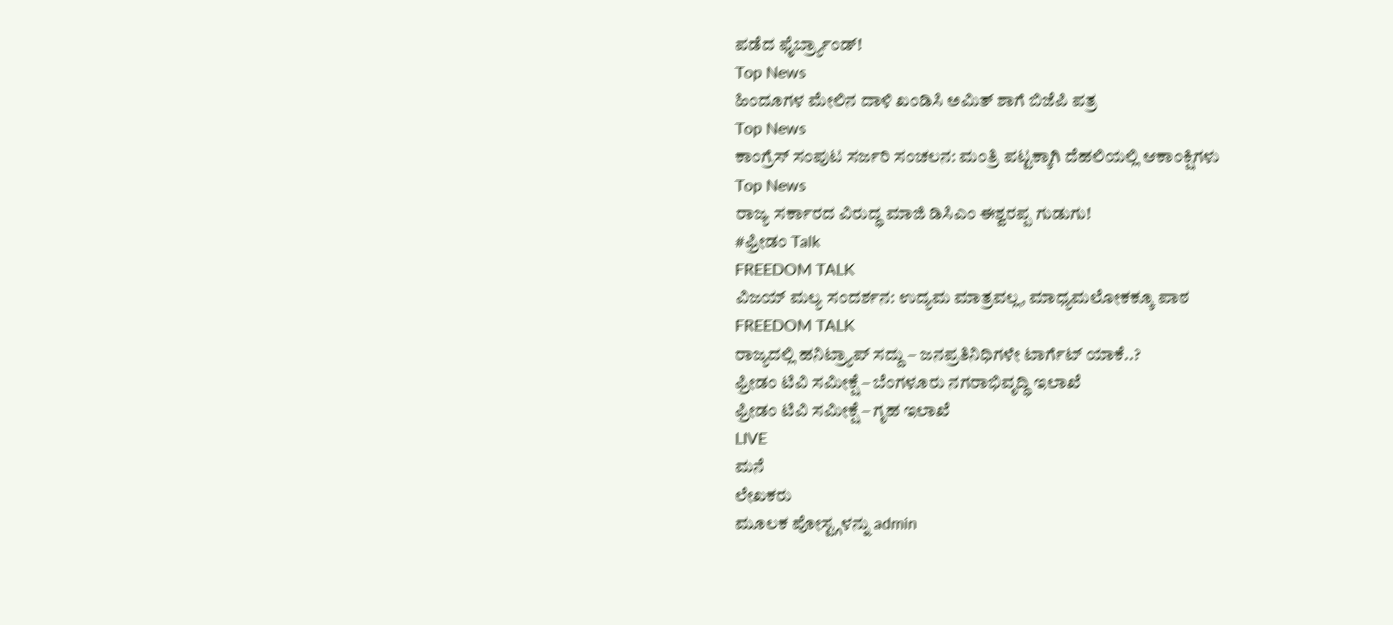ಪಡೆದ ಫೈರ್ಬ್ರ್ಯಾಂಡ್!
Top News
ಹಿಂದೂಗಳ ಮೇಲಿನ ದಾಳಿ ಖಂಡಿಸಿ ಅಮಿತ್ ಶಾಗೆ ಬಿಜೆಪಿ ಪತ್ರ
Top News
ಕಾಂಗ್ರೆಸ್ ಸಂಪುಟ ಸರ್ಜರಿ ಸಂಚಲನ: ಮಂತ್ರಿ ಪಟ್ಟಕ್ಕಾಗಿ ದೆಹಲಿಯಲ್ಲಿ ಆಕಾಂಕ್ಷಿಗಳು
Top News
ರಾಜ್ಯ ಸರ್ಕಾರದ ವಿರುದ್ಧ ಮಾಜಿ ಡಿಸಿಎಂ ಈಶ್ವರಪ್ಪ ಗುಡುಗು!
#ಫ್ರೀಡಂ Talk
FREEDOM TALK
ವಿಜಯ್ ಮಲ್ಯ ಸಂದರ್ಶನ: ಉದ್ಯಮ ಮಾತ್ರವಲ್ಲ, ಮಾಧ್ಯಮಲೋಕಕ್ಕೂ ಪಾಠ
FREEDOM TALK
ರಾಜ್ಯದಲ್ಲಿ ಹನಿಟ್ರ್ಯಾಪ್ ಸದ್ದು – ಜನಪ್ರತಿನಿಧಿಗಳೇ ಟಾರ್ಗೆಟ್ ಯಾಕೆ..?
ಫ್ರೀಡಂ ಟಿವಿ ಸಮೀಕ್ಷೆ – ಬೆಂಗಳೂರು ನಗರಾಭಿವೃದ್ಧಿ ಇಲಾಖೆ
ಫ್ರೀಡಂ ಟಿವಿ ಸಮೀಕ್ಷೆ – ಗೃಹ ಇಲಾಖೆ
LIVE
ಮನೆ
ಲೇಖಕರು
ಮೂಲಕ ಪೋಸ್ಟ್ಗಳನ್ನು admin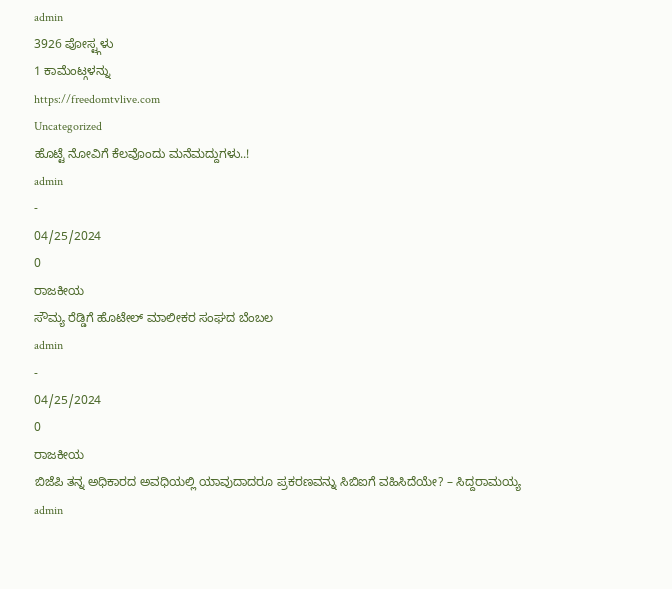admin
3926 ಪೋಸ್ಟ್ಗಳು
1 ಕಾಮೆಂಟ್ಗಳನ್ನು
https://freedomtvlive.com
Uncategorized
ಹೊಟ್ಟೆ ನೋವಿಗೆ ಕೆಲವೊಂದು ಮನೆಮದ್ದುಗಳು..!
admin
-
04/25/2024
0
ರಾಜಕೀಯ
ಸೌಮ್ಯ ರೆಡ್ಡಿಗೆ ಹೊಟೇಲ್ ಮಾಲೀಕರ ಸಂಘದ ಬೆಂಬಲ
admin
-
04/25/2024
0
ರಾಜಕೀಯ
ಬಿಜೆಪಿ ತನ್ನ ಅಧಿಕಾರದ ಅವಧಿಯಲ್ಲಿ ಯಾವುದಾದರೂ ಪ್ರಕರಣವನ್ನು ಸಿಬಿಐಗೆ ವಹಿಸಿದೆಯೇ? – ಸಿದ್ದರಾಮಯ್ಯ
admin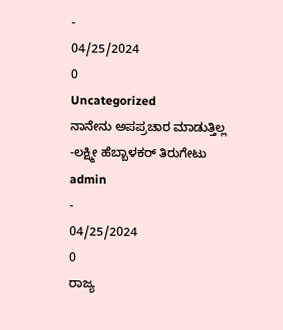-
04/25/2024
0
Uncategorized
ನಾನೇನು ಅಪಪ್ರಚಾರ ಮಾಡುತ್ತಿಲ್ಲ -ಲಕ್ಷ್ಮೀ ಹೆಬ್ಬಾಳಕರ್ ತಿರುಗೇಟು
admin
-
04/25/2024
0
ರಾಜ್ಯ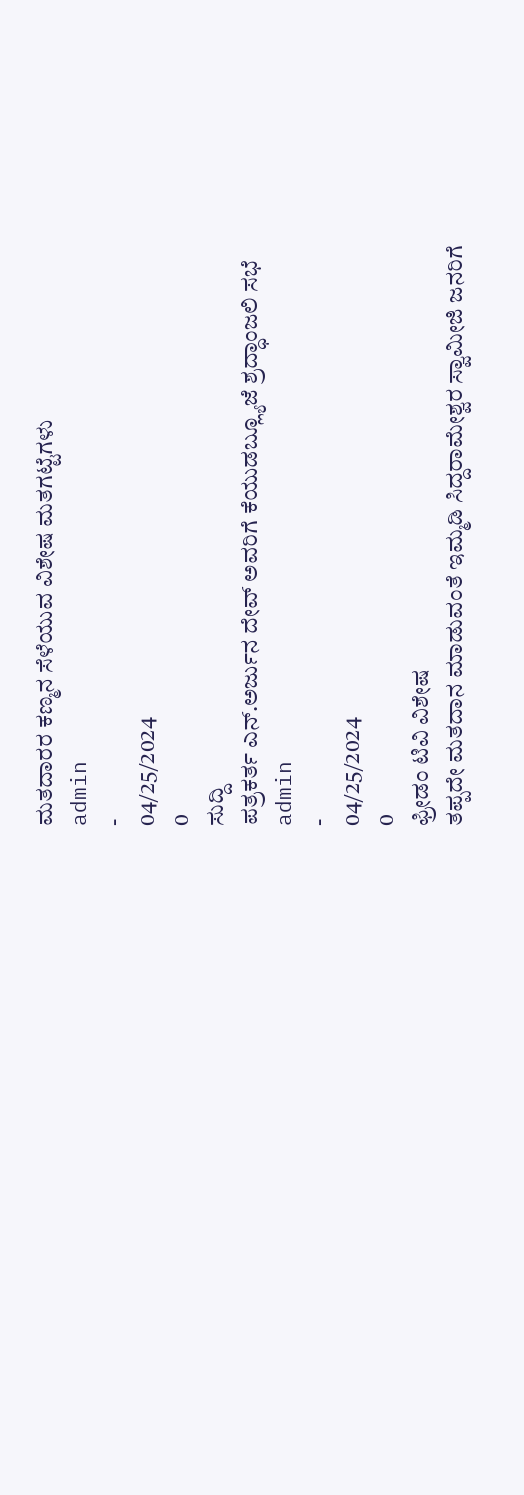ಮತದಾರರ ಕಣ್ಮನ ಸೆಳೆಯುವ ವಿಶೇಷ ಮತಗಟ್ಟೆಗಳು
admin
-
04/25/2024
0
ಸುದ್ದಿ
ಪತ್ರಕರ್ತ ಎನ್.ಅರ್ಜುನ ದೇವ್ ಅವರಿಗೆ ಕೆಯುಡಬ್ಲ್ಯೂಜೆ ಶ್ರದ್ಧಾಂಜಲಿ ಸಭೆ
admin
-
04/25/2024
0
ಫ್ರೀಡಂ ಟಿವಿ ವಿಶೇಷ
ತಪ್ಪದೇ ಮತದಾನ ಮಾಡುವಂತೆ ಇಮ್ಮಡಿ ಸಿದ್ದರಾಮೇಶ್ವರ ಸ್ವಾಮೀಜಿ ಜನರಿಗೆ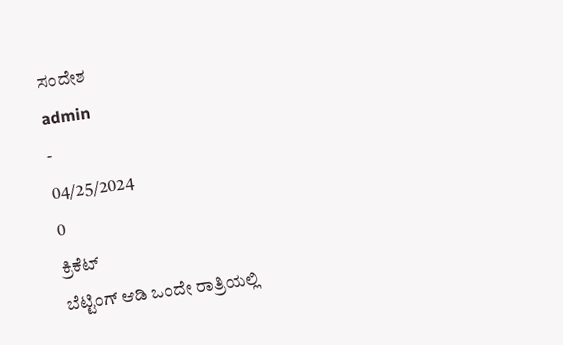ಸಂದೇಶ
admin
-
04/25/2024
0
ಕ್ರಿಕೆಟ್
ಬೆಟ್ಟಿಂಗ್ ಆಡಿ ಒಂದೇ ರಾತ್ರಿಯಲ್ಲಿ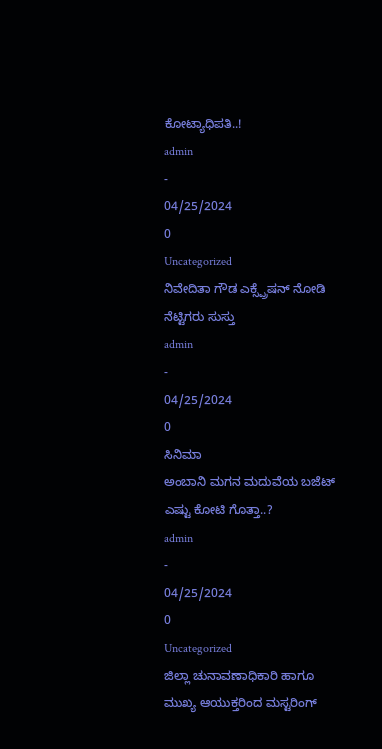ಕೋಟ್ಯಾಧಿಪತಿ..!
admin
-
04/25/2024
0
Uncategorized
ನಿವೇದಿತಾ ಗೌಡ ಎಕ್ಸ್ಪ್ರೆಷನ್ ನೋಡಿ ನೆಟ್ಟಿಗರು ಸುಸ್ತು
admin
-
04/25/2024
0
ಸಿನಿಮಾ
ಅಂಬಾನಿ ಮಗನ ಮದುವೆಯ ಬಜೆಟ್ ಎಷ್ಟು ಕೋಟಿ ಗೊತ್ತಾ..?
admin
-
04/25/2024
0
Uncategorized
ಜಿಲ್ಲಾ ಚುನಾವಣಾಧಿಕಾರಿ ಹಾಗೂ ಮುಖ್ಯ ಆಯುಕ್ತರಿಂದ ಮಸ್ಟರಿಂಗ್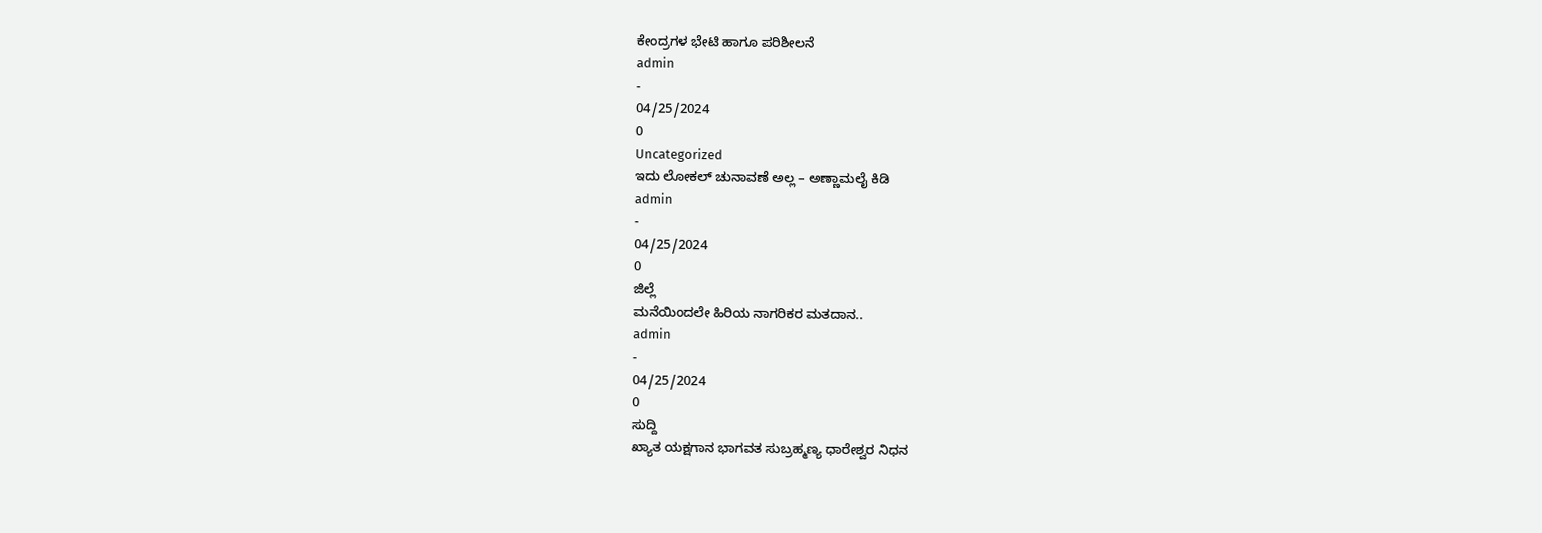ಕೇಂದ್ರಗಳ ಭೇಟಿ ಹಾಗೂ ಪರಿಶೀಲನೆ
admin
-
04/25/2024
0
Uncategorized
ಇದು ಲೋಕಲ್ ಚುನಾವಣೆ ಅಲ್ಲ – ಅಣ್ಣಾಮಲೈ ಕಿಡಿ
admin
-
04/25/2024
0
ಜಿಲ್ಲೆ
ಮನೆಯಿಂದಲೇ ಹಿರಿಯ ನಾಗರಿಕರ ಮತದಾನ..
admin
-
04/25/2024
0
ಸುದ್ದಿ
ಖ್ಯಾತ ಯಕ್ಷಗಾನ ಭಾಗವತ ಸುಬ್ರಹ್ಮಣ್ಯ ಧಾರೇಶ್ವರ ನಿಧನ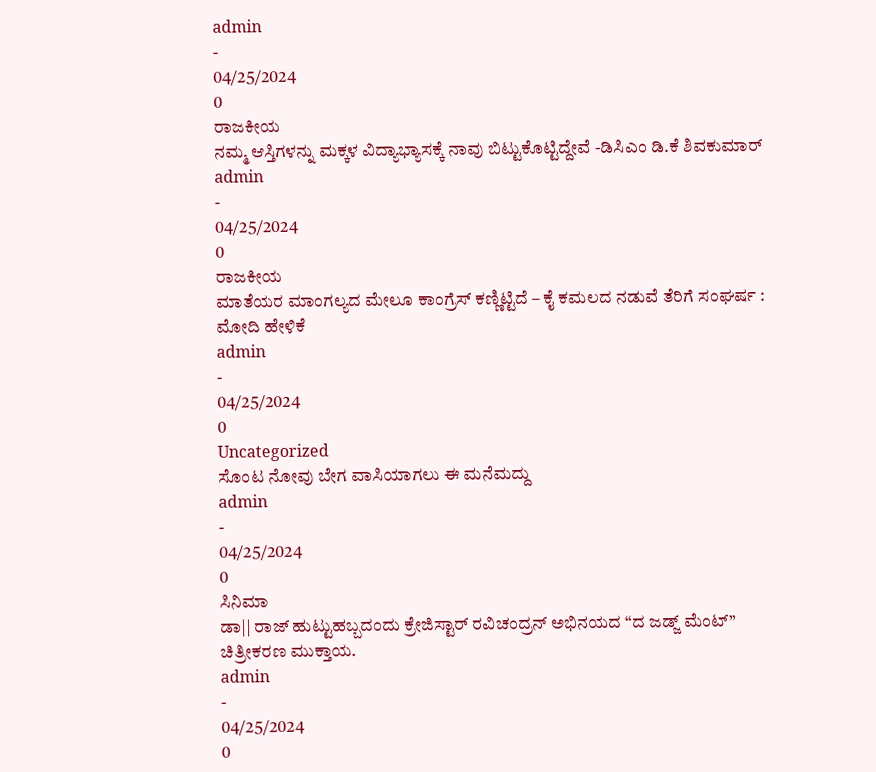admin
-
04/25/2024
0
ರಾಜಕೀಯ
ನಮ್ಮ ಆಸ್ತಿಗಳನ್ನು ಮಕ್ಕಳ ವಿದ್ಯಾಭ್ಯಾಸಕ್ಕೆ ನಾವು ಬಿಟ್ಟುಕೊಟ್ಟಿದ್ದೇವೆ -ಡಿಸಿಎಂ ಡಿ.ಕೆ ಶಿವಕುಮಾರ್
admin
-
04/25/2024
0
ರಾಜಕೀಯ
ಮಾತೆಯರ ಮಾಂಗಲ್ಯದ ಮೇಲೂ ಕಾಂಗ್ರೆಸ್ ಕಣ್ಣಿಟ್ಟಿದೆ – ಕೈ ಕಮಲದ ನಡುವೆ ತೆರಿಗೆ ಸಂಘರ್ಷ : ಮೋದಿ ಹೇಳಿಕೆ
admin
-
04/25/2024
0
Uncategorized
ಸೊಂಟ ನೋವು ಬೇಗ ವಾಸಿಯಾಗಲು ಈ ಮನೆಮದ್ದು
admin
-
04/25/2024
0
ಸಿನಿಮಾ
ಡಾ|| ರಾಜ್ ಹುಟ್ಟುಹಬ್ಬದಂದು ಕ್ರೇಜಿಸ್ಟಾರ್ ರವಿಚಂದ್ರನ್ ಅಭಿನಯದ “ದ ಜಡ್ಜ್ ಮೆಂಟ್” ಚಿತ್ರೀಕರಣ ಮುಕ್ತಾಯ.
admin
-
04/25/2024
0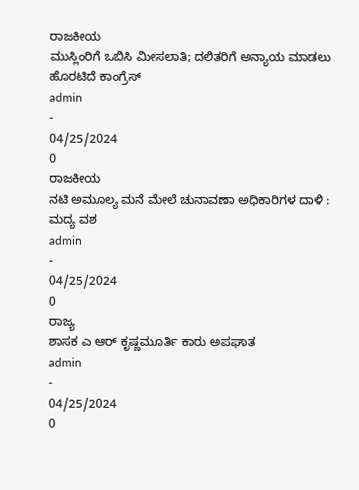ರಾಜಕೀಯ
ಮುಸ್ಲಿಂರಿಗೆ ಒಬಿಸಿ ಮೀಸಲಾತಿ; ದಲಿತರಿಗೆ ಅನ್ಯಾಯ ಮಾಡಲು ಹೊರಟಿದೆ ಕಾಂಗ್ರೆಸ್
admin
-
04/25/2024
0
ರಾಜಕೀಯ
ನಟಿ ಅಮೂಲ್ಯ ಮನೆ ಮೇಲೆ ಚುನಾವಣಾ ಅಧಿಕಾರಿಗಳ ದಾಳಿ : ಮದ್ಯ ವಶ
admin
-
04/25/2024
0
ರಾಜ್ಯ
ಶಾಸಕ ಎ ಆರ್ ಕೃಷ್ಣಮೂರ್ತಿ ಕಾರು ಅಪಘಾತ
admin
-
04/25/2024
0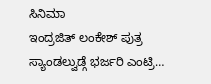ಸಿನಿಮಾ
ಇಂದ್ರಜಿತ್ ಲಂಕೇಶ್ ಪುತ್ರ ಸ್ಯಾಂಡಲ್ವುಡ್ಗೆ ಭರ್ಜರಿ ಎಂಟ್ರಿ…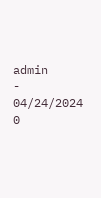admin
-
04/24/2024
0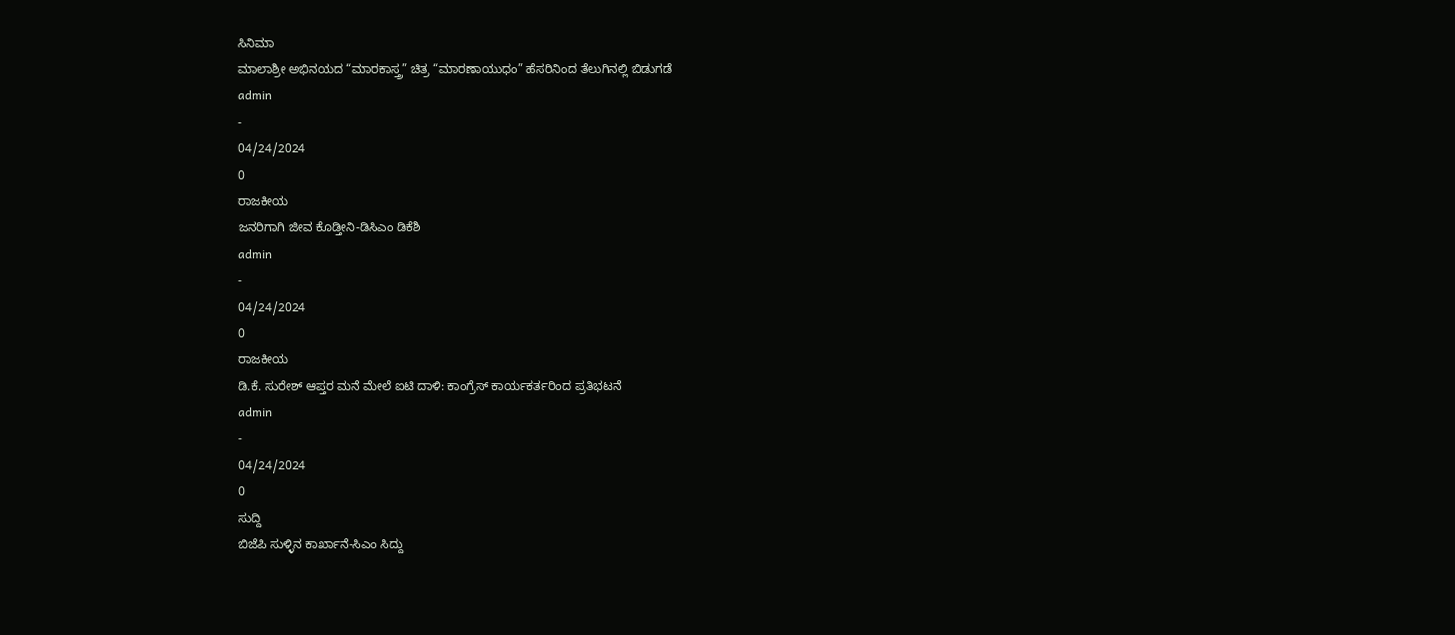ಸಿನಿಮಾ
ಮಾಲಾಶ್ರೀ ಅಭಿನಯದ “ಮಾರಕಾಸ್ತ್ರ” ಚಿತ್ರ “ಮಾರಣಾಯುಧಂ” ಹೆಸರಿನಿಂದ ತೆಲುಗಿನಲ್ಲಿ ಬಿಡುಗಡೆ
admin
-
04/24/2024
0
ರಾಜಕೀಯ
ಜನರಿಗಾಗಿ ಜೀವ ಕೊಡ್ತೀನಿ-ಡಿಸಿಎಂ ಡಿಕೆಶಿ
admin
-
04/24/2024
0
ರಾಜಕೀಯ
ಡಿ.ಕೆ. ಸುರೇಶ್ ಆಪ್ತರ ಮನೆ ಮೇಲೆ ಐಟಿ ದಾಳಿ: ಕಾಂಗ್ರೆಸ್ ಕಾರ್ಯಕರ್ತರಿಂದ ಪ್ರತಿಭಟನೆ
admin
-
04/24/2024
0
ಸುದ್ದಿ
ಬಿಜೆಪಿ ಸುಳ್ಳಿನ ಕಾರ್ಖಾನೆ-ಸಿಎಂ ಸಿದ್ದು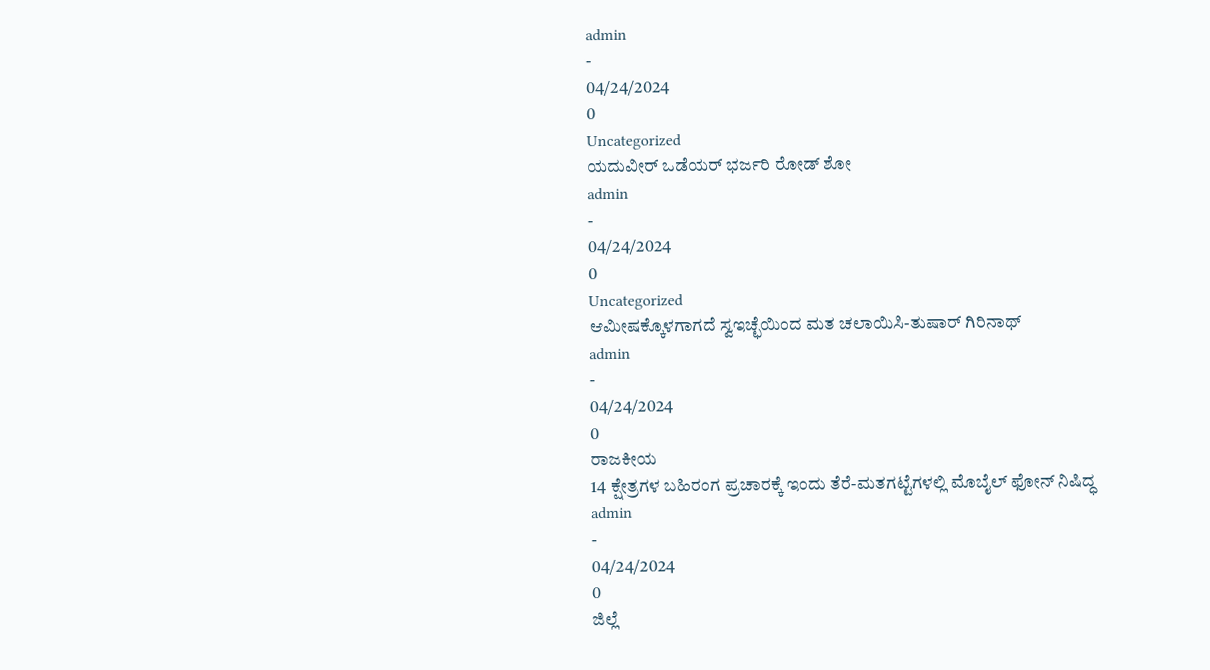admin
-
04/24/2024
0
Uncategorized
ಯದುವೀರ್ ಒಡೆಯರ್ ಭರ್ಜರಿ ರೋಡ್ ಶೋ
admin
-
04/24/2024
0
Uncategorized
ಆಮೀಷಕ್ಕೊಳಗಾಗದೆ ಸ್ವಇಚ್ಛೆಯಿಂದ ಮತ ಚಲಾಯಿಸಿ-ತುಷಾರ್ ಗಿರಿನಾಥ್
admin
-
04/24/2024
0
ರಾಜಕೀಯ
14 ಕ್ಷೇತ್ರಗಳ ಬಹಿರಂಗ ಪ್ರಚಾರಕ್ಕೆ ಇಂದು ತೆರೆ-ಮತಗಟ್ಟೆಗಳಲ್ಲಿ ಮೊಬೈಲ್ ಫೋನ್ ನಿಷಿದ್ಧ
admin
-
04/24/2024
0
ಜಿಲ್ಲೆ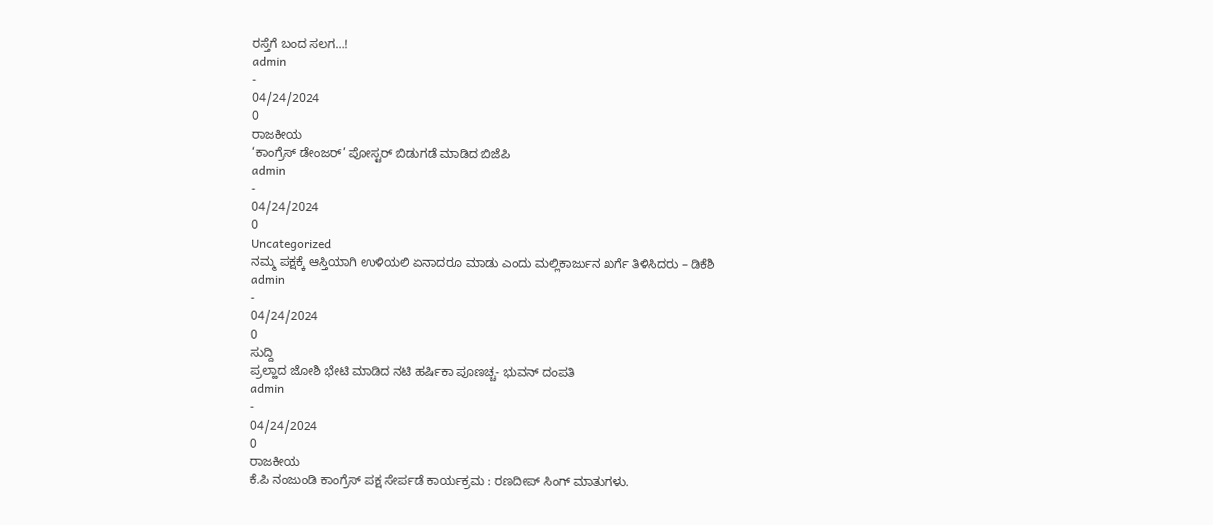ರಸ್ತೆಗೆ ಬಂದ ಸಲಗ…!
admin
-
04/24/2024
0
ರಾಜಕೀಯ
‘ಕಾಂಗ್ರೆಸ್ ಡೇಂಜರ್’ ಪೋಸ್ಟರ್ ಬಿಡುಗಡೆ ಮಾಡಿದ ಬಿಜೆಪಿ
admin
-
04/24/2024
0
Uncategorized
ನಮ್ಮ ಪಕ್ಷಕ್ಕೆ ಆಸ್ತಿಯಾಗಿ ಉಳಿಯಲಿ ಏನಾದರೂ ಮಾಡು ಎಂದು ಮಲ್ಲಿಕಾರ್ಜುನ ಖರ್ಗೆ ತಿಳಿಸಿದರು – ಡಿಕೆಶಿ
admin
-
04/24/2024
0
ಸುದ್ದಿ
ಪ್ರಲ್ಹಾದ ಜೋಶಿ ಭೇಟಿ ಮಾಡಿದ ನಟಿ ಹರ್ಷಿಕಾ ಪೂಣಚ್ಚ- ಭುವನ್ ದಂಪತಿ
admin
-
04/24/2024
0
ರಾಜಕೀಯ
ಕೆ.ಪಿ ನಂಜುಂಡಿ ಕಾಂಗ್ರೆಸ್ ಪಕ್ಷ ಸೇರ್ಪಡೆ ಕಾರ್ಯಕ್ರಮ : ರಣದೀಪ್ ಸಿಂಗ್ ಮಾತುಗಳು.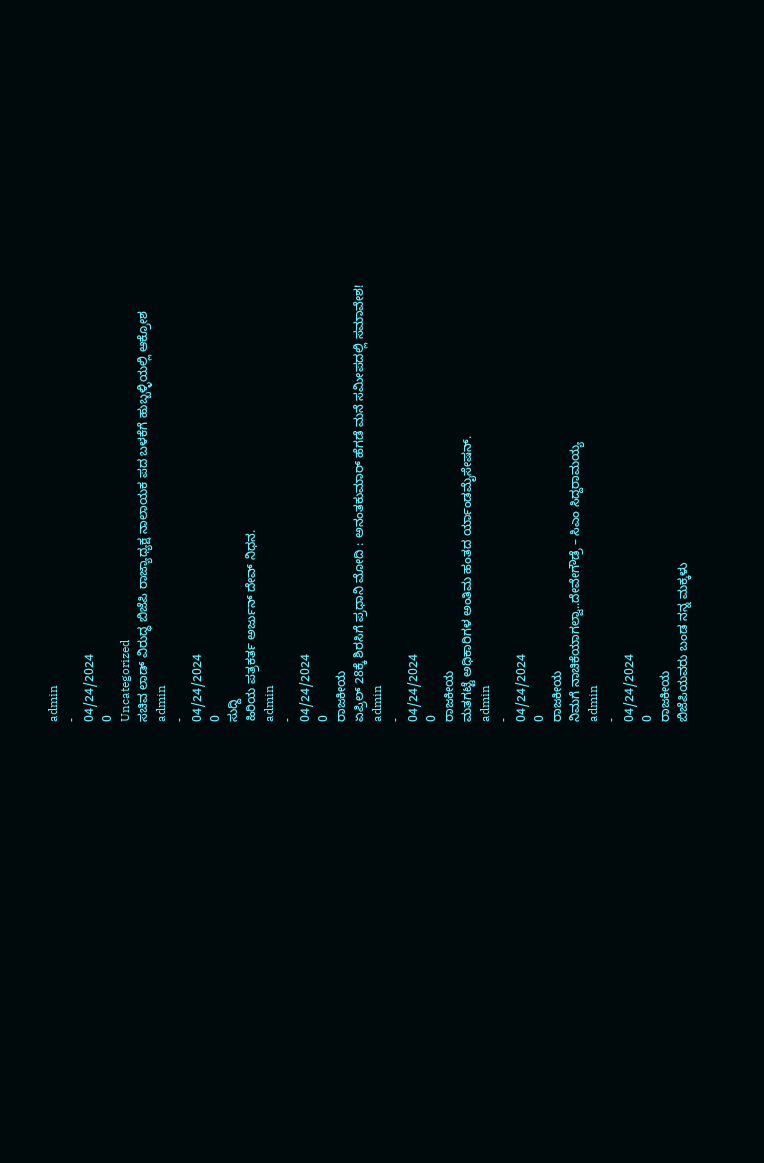admin
-
04/24/2024
0
Uncategorized
ಸಚಿವ ಲಾಡ್ ವಿರುದ್ಧ ಬಿಜೆಪಿ ರಾಜ್ಯಾಧ್ಯಕ್ಷ ನಾಲಾಯಕ ಪದ ಬಳಕೆಗೆ ಹುಬ್ಬಳ್ಳಿಯಲ್ಲಿ ಆಕ್ರೋಶ
admin
-
04/24/2024
0
ಸುದ್ದಿ
ಹಿರಿಯ ಪತ್ರಕರ್ತ ಅರ್ಜುನ್ ದೇವ್ ನಿಧನ.
admin
-
04/24/2024
0
ರಾಜಕೀಯ
ಏಪ್ರಿಲ್ 28ಕ್ಕೆ ಶಿರಸಿಗೆ ಪ್ರಧಾನಿ ಮೋದಿ : ಅನಂತಕುಮಾರ್ ಹೆಗಡೆ ಮನೆ ಸಮೀಪದಲ್ಲಿ ಸಮಾವೇಶ!
admin
-
04/24/2024
0
ರಾಜಕೀಯ
ಮತಗಟ್ಟೆ ಅಧಿಕಾರಿಗಳ ಅಂತಿಮ ಹಂತದ ರ್ಯಾಂಡಮೈಸೇಷನ್.
admin
-
04/24/2024
0
ರಾಜಕೀಯ
ನಿಮಗೆ ನಾಚಿಕೆಯಾಗಲ್ವಾ..ದೇವೇಗೌಡ್ರೆ – ಸಿಎಂ ಸಿದ್ದರಾಮಯ್ಯ
admin
-
04/24/2024
0
ರಾಜಕೀಯ
ಬಿಜೆಪಿಯವರು ಬಂಡ ನನ್ನ ಮಕ್ಕಳು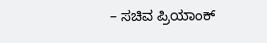– ಸಚಿವ ಪ್ರಿಯಾಂಕ್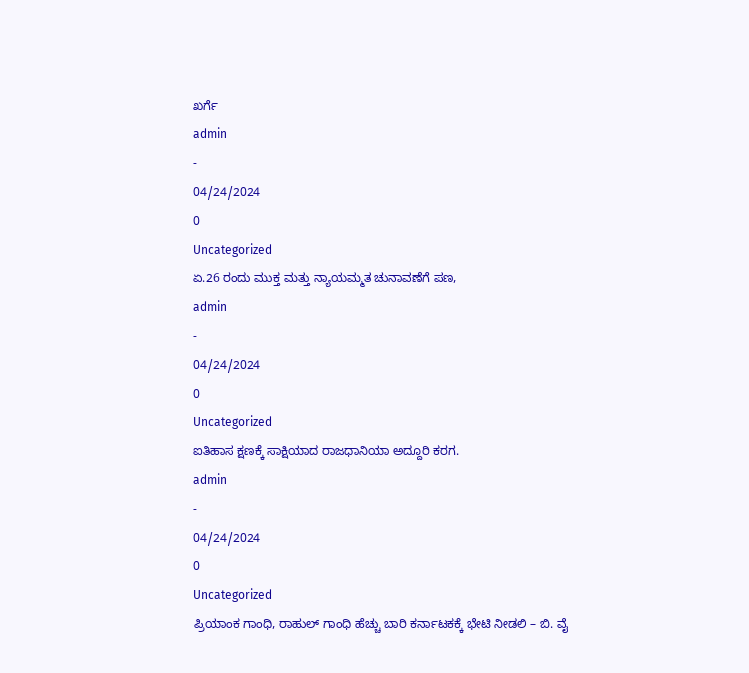ಖರ್ಗೆ
admin
-
04/24/2024
0
Uncategorized
ಏ.26 ರಂದು ಮುಕ್ತ ಮತ್ತು ನ್ಯಾಯಮ್ಮತ ಚುನಾವಣೆಗೆ ಪಣ,
admin
-
04/24/2024
0
Uncategorized
ಐತಿಹಾಸ ಕ್ಷಣಕ್ಕೆ ಸಾಕ್ಷಿಯಾದ ರಾಜಧಾನಿಯಾ ಅದ್ದೂರಿ ಕರಗ.
admin
-
04/24/2024
0
Uncategorized
ಪ್ರಿಯಾಂಕ ಗಾಂಧಿ, ರಾಹುಲ್ ಗಾಂಧಿ ಹೆಚ್ಚು ಬಾರಿ ಕರ್ನಾಟಕಕ್ಕೆ ಭೇಟಿ ನೀಡಲಿ – ಬಿ. ವೈ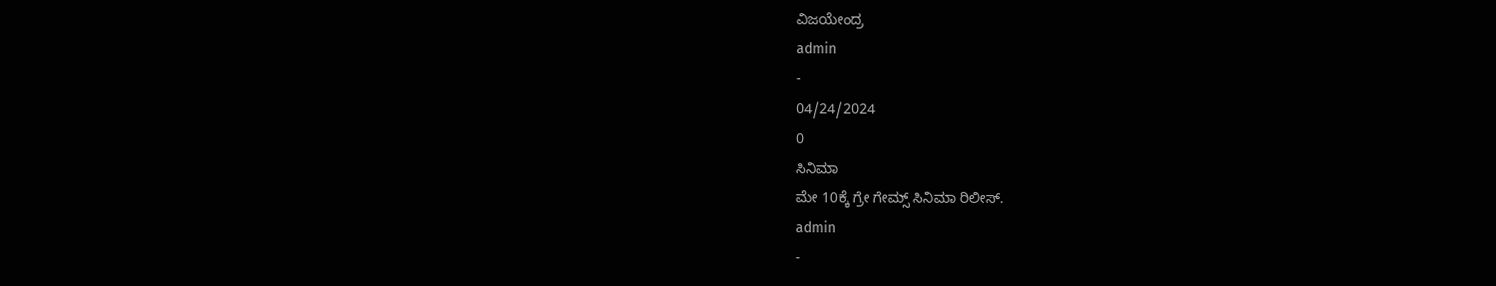ವಿಜಯೇಂದ್ರ
admin
-
04/24/2024
0
ಸಿನಿಮಾ
ಮೇ 10ಕ್ಕೆ ಗ್ರೇ ಗೇಮ್ಸ್ ಸಿನಿಮಾ ರಿಲೀಸ್.
admin
-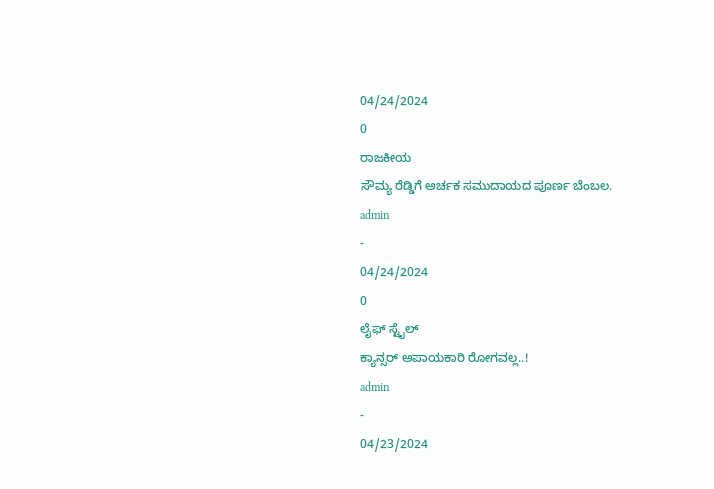04/24/2024
0
ರಾಜಕೀಯ
ಸೌಮ್ಯ ರೆಡ್ಡಿಗೆ ಅರ್ಚಕ ಸಮುದಾಯದ ಪೂರ್ಣ ಬೆಂಬಲ.
admin
-
04/24/2024
0
ಲೈಫ್ ಸ್ಟೈಲ್
ಕ್ಯಾನ್ಸರ್ ಅಪಾಯಕಾರಿ ರೋಗವಲ್ಲ..!
admin
-
04/23/2024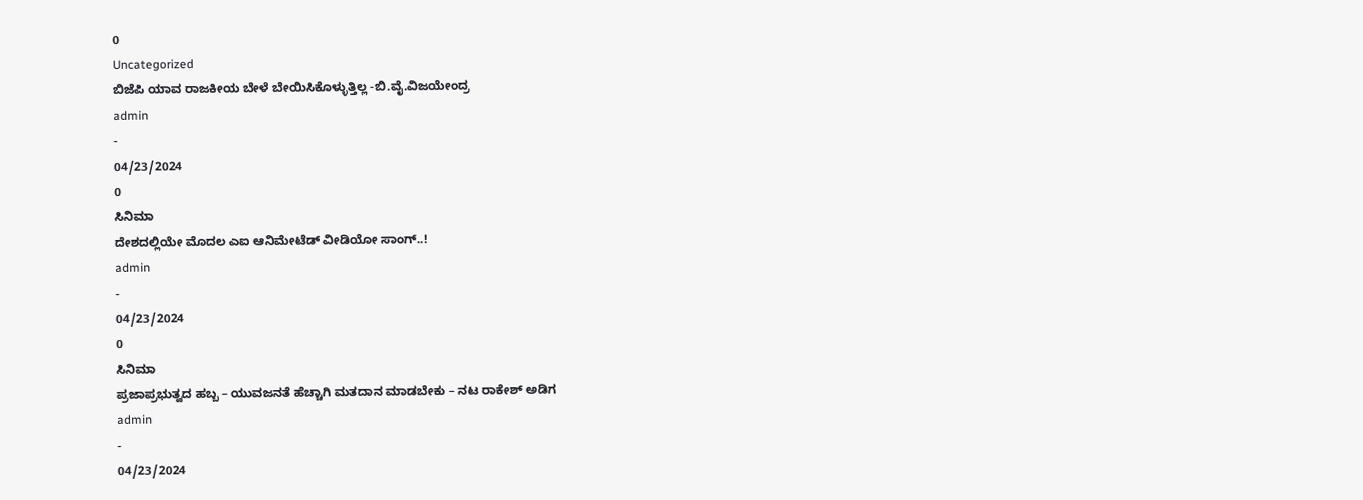0
Uncategorized
ಬಿಜೆಪಿ ಯಾವ ರಾಜಕೀಯ ಬೇಳೆ ಬೇಯಿಸಿಕೊಳ್ಳುತ್ತಿಲ್ಲ -ಬಿ.ವೈ.ವಿಜಯೇಂದ್ರ
admin
-
04/23/2024
0
ಸಿನಿಮಾ
ದೇಶದಲ್ಲಿಯೇ ಮೊದಲ ಎಐ ಆನಿಮೇಟೆಡ್ ವೀಡಿಯೋ ಸಾಂಗ್..!
admin
-
04/23/2024
0
ಸಿನಿಮಾ
ಪ್ರಜಾಪ್ರಭುತ್ವದ ಹಬ್ಬ – ಯುವಜನತೆ ಹೆಚ್ಚಾಗಿ ಮತದಾನ ಮಾಡಬೇಕು – ನಟ ರಾಕೇಶ್ ಅಡಿಗ
admin
-
04/23/2024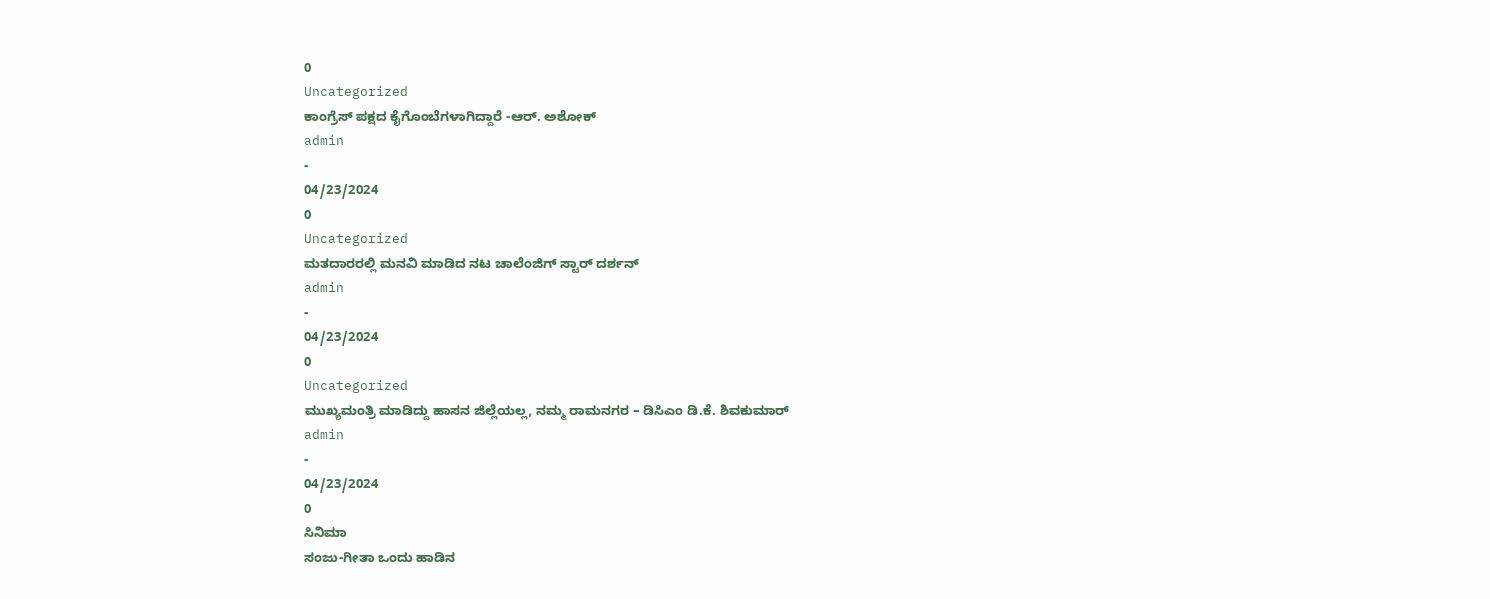0
Uncategorized
ಕಾಂಗ್ರೆಸ್ ಪಕ್ಷದ ಕೈಗೊಂಬೆಗಳಾಗಿದ್ದಾರೆ -ಆರ್. ಅಶೋಕ್
admin
-
04/23/2024
0
Uncategorized
ಮತದಾರರಲ್ಲಿ ಮನವಿ ಮಾಡಿದ ನಟ ಚಾಲೆಂಜಿಗ್ ಸ್ಟಾರ್ ದರ್ಶನ್
admin
-
04/23/2024
0
Uncategorized
ಮುಖ್ಯಮಂತ್ರಿ ಮಾಡಿದ್ದು ಹಾಸನ ಜಿಲ್ಲೆಯಲ್ಲ, ನಮ್ಮ ರಾಮನಗರ – ಡಿಸಿಎಂ ಡಿ.ಕೆ. ಶಿವಕುಮಾರ್
admin
-
04/23/2024
0
ಸಿನಿಮಾ
ಸಂಜು-ಗೀತಾ ಒಂದು ಹಾಡಿನ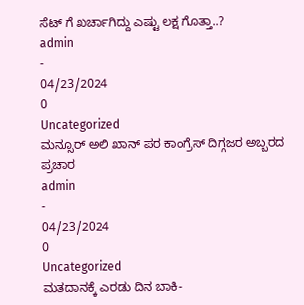ಸೆಟ್ ಗೆ ಖರ್ಚಾಗಿದ್ದು ಎಷ್ಟು ಲಕ್ಷ ಗೊತ್ತಾ..?
admin
-
04/23/2024
0
Uncategorized
ಮನ್ಸೂರ್ ಅಲಿ ಖಾನ್ ಪರ ಕಾಂಗ್ರೆಸ್ ದಿಗ್ಗಜರ ಅಬ್ಬರದ ಪ್ರಚಾರ
admin
-
04/23/2024
0
Uncategorized
ಮತದಾನಕ್ಕೆ ಎರಡು ದಿನ ಬಾಕಿ-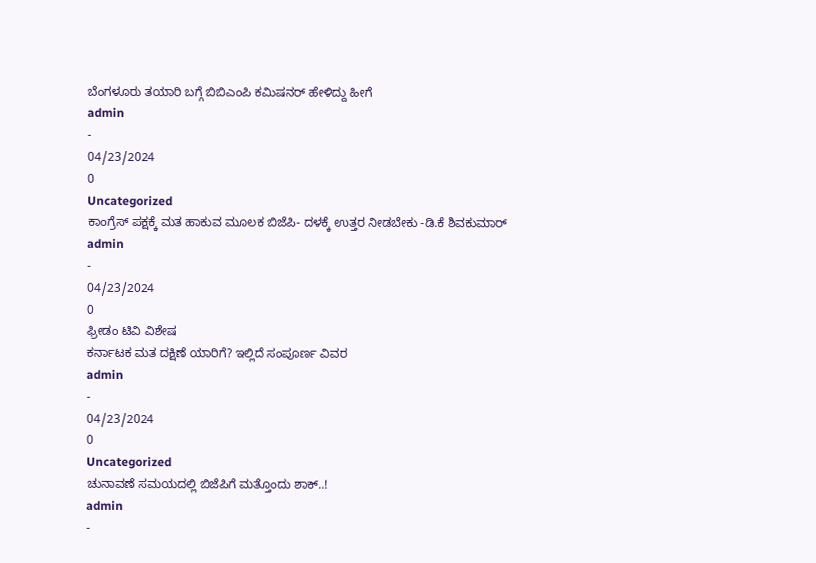ಬೆಂಗಳೂರು ತಯಾರಿ ಬಗ್ಗೆ ಬಿಬಿಎಂಪಿ ಕಮಿಷನರ್ ಹೇಳಿದ್ದು ಹೀಗೆ
admin
-
04/23/2024
0
Uncategorized
ಕಾಂಗ್ರೆಸ್ ಪಕ್ಷಕ್ಕೆ ಮತ ಹಾಕುವ ಮೂಲಕ ಬಿಜೆಪಿ- ದಳಕ್ಕೆ ಉತ್ತರ ನೀಡಬೇಕು -ಡಿ.ಕೆ ಶಿವಕುಮಾರ್
admin
-
04/23/2024
0
ಫ್ರೀಡಂ ಟಿವಿ ವಿಶೇಷ
ಕರ್ನಾಟಕ ಮತ ದಕ್ಷಿಣೆ ಯಾರಿಗೆ? ಇಲ್ಲಿದೆ ಸಂಪೂರ್ಣ ವಿವರ
admin
-
04/23/2024
0
Uncategorized
ಚುನಾವಣೆ ಸಮಯದಲ್ಲಿ ಬಿಜೆಪಿಗೆ ಮತ್ತೊಂದು ಶಾಕ್..!
admin
-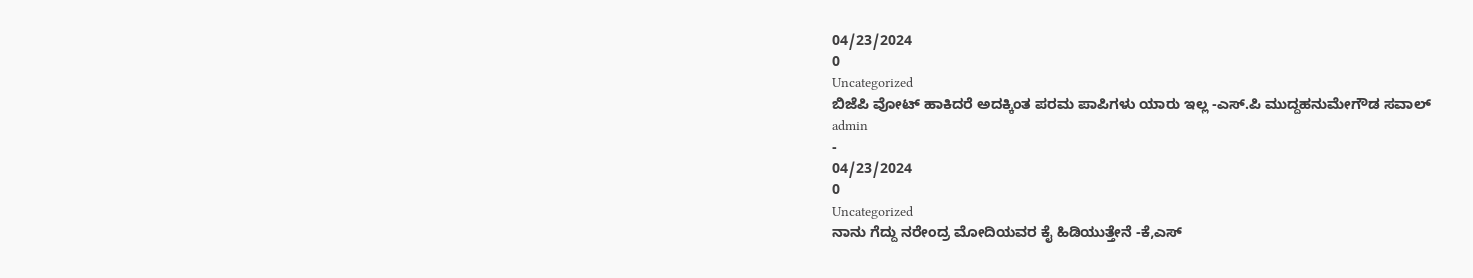04/23/2024
0
Uncategorized
ಬಿಜೆಪಿ ವೋಟ್ ಹಾಕಿದರೆ ಅದಕ್ಕಿಂತ ಪರಮ ಪಾಪಿಗಳು ಯಾರು ಇಲ್ಲ -ಎಸ್.ಪಿ ಮುದ್ದಹನುಮೇಗೌಡ ಸವಾಲ್
admin
-
04/23/2024
0
Uncategorized
ನಾನು ಗೆದ್ದು ನರೇಂದ್ರ ಮೋದಿಯವರ ಕೈ ಹಿಡಿಯುತ್ತೇನೆ -ಕೆ,ಎಸ್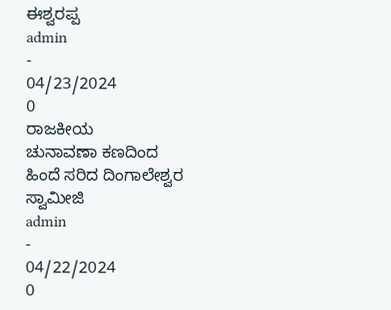ಈಶ್ವರಪ್ಪ
admin
-
04/23/2024
0
ರಾಜಕೀಯ
ಚುನಾವಣಾ ಕಣದಿಂದ ಹಿಂದೆ ಸರಿದ ದಿಂಗಾಲೇಶ್ವರ ಸ್ವಾಮೀಜಿ
admin
-
04/22/2024
0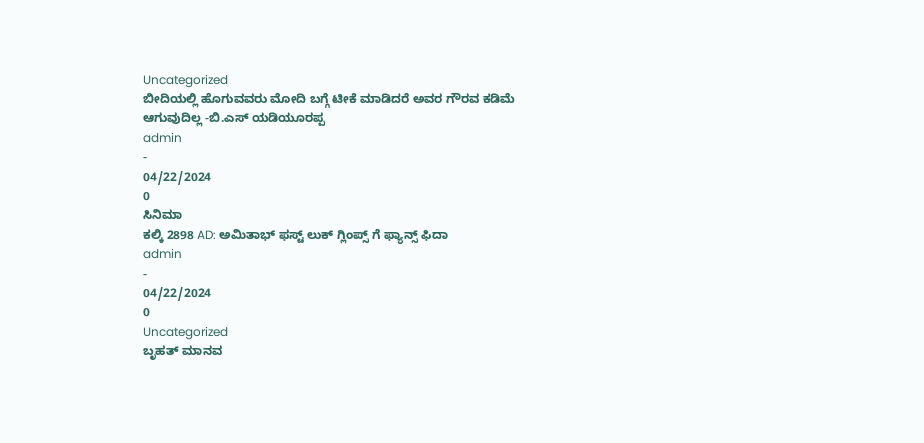Uncategorized
ಬೀದಿಯಲ್ಲಿ ಹೊಗುವವರು ಮೋದಿ ಬಗ್ಗೆ ಟೀಕೆ ಮಾಡಿದರೆ ಅವರ ಗೌರವ ಕಡಿಮೆ ಆಗುವುದಿಲ್ಲ -ಬಿ.ಎಸ್ ಯಡಿಯೂರಪ್ಪ
admin
-
04/22/2024
0
ಸಿನಿಮಾ
ಕಲ್ಕಿ 2898 AD: ಅಮಿತಾಭ್ ಫಸ್ಟ್ ಲುಕ್ ಗ್ಲಿಂಪ್ಸ್ ಗೆ ಫ್ಯಾನ್ಸ್ ಫಿದಾ
admin
-
04/22/2024
0
Uncategorized
ಬೃಹತ್ ಮಾನವ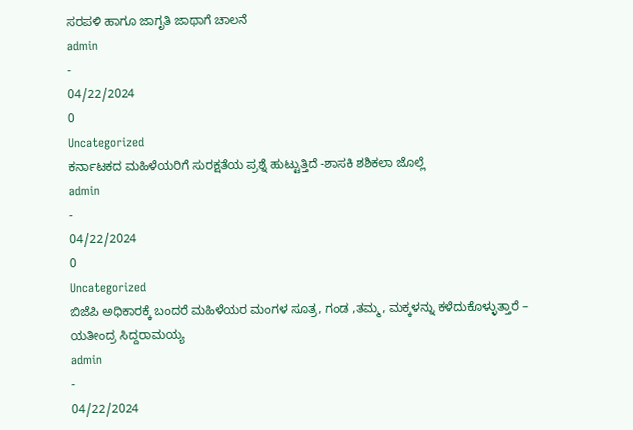ಸರಪಳಿ ಹಾಗೂ ಜಾಗೃತಿ ಜಾಥಾಗೆ ಚಾಲನೆ
admin
-
04/22/2024
0
Uncategorized
ಕರ್ನಾಟಕದ ಮಹಿಳೆಯರಿಗೆ ಸುರಕ್ಷತೆಯ ಪ್ರಶ್ನೆ ಹುಟ್ಟುತ್ತಿದೆ -ಶಾಸಕಿ ಶಶಿಕಲಾ ಜೊಲ್ಲೆ
admin
-
04/22/2024
0
Uncategorized
ಬಿಜೆಪಿ ಅಧಿಕಾರಕ್ಕೆ ಬಂದರೆ ಮಹಿಳೆಯರ ಮಂಗಳ ಸೂತ್ರ, ಗಂಡ ,ತಮ್ಮ, ಮಕ್ಕಳನ್ನು ಕಳೆದುಕೊಳ್ಳುತ್ತಾರೆ – ಯತೀಂದ್ರ ಸಿದ್ದರಾಮಯ್ಯ
admin
-
04/22/2024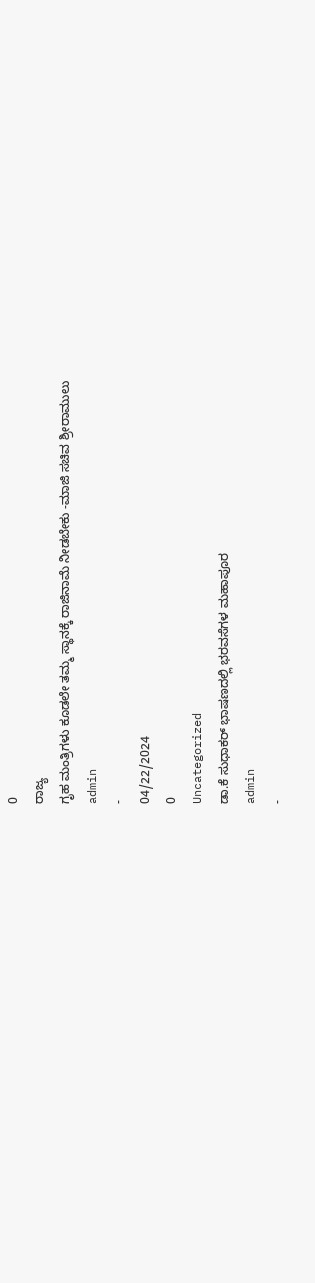0
ರಾಜ್ಯ
ಗೃಹ ಮಂತ್ರಿಗಳು ಕೂಡಲೇ ತಮ್ಮ ಸ್ಥಾನಕ್ಕೆ ರಾಜಿನಾಮೆ ನೀಡಬೇಕು -ಮಾಜಿ ಸಚಿವ ಶ್ರೀರಾಮುಲು
admin
-
04/22/2024
0
Uncategorized
ಡಾ.ಕೆ ಸುಧಾಕರ್ ಭಾಷಣದಲ್ಲಿ ಭರವಸೆಗಳ ಮಹಾಪೂರ
admin
-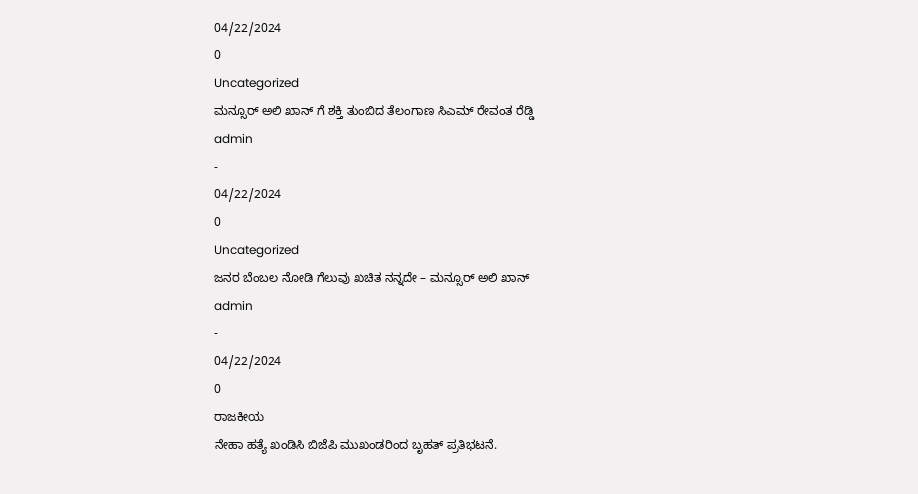04/22/2024
0
Uncategorized
ಮನ್ಸೂರ್ ಅಲಿ ಖಾನ್ ಗೆ ಶಕ್ತಿ ತುಂಬಿದ ತೆಲಂಗಾಣ ಸಿಎಮ್ ರೇವಂತ ರೆಡ್ಡಿ
admin
-
04/22/2024
0
Uncategorized
ಜನರ ಬೆಂಬಲ ನೋಡಿ ಗೆಲುವು ಖಚಿತ ನನ್ನದೇ – ಮನ್ಸೂರ್ ಅಲಿ ಖಾನ್
admin
-
04/22/2024
0
ರಾಜಕೀಯ
ನೇಹಾ ಹತ್ಯೆ ಖಂಡಿಸಿ ಬಿಜೆಪಿ ಮುಖಂಡರಿಂದ ಬೃಹತ್ ಪ್ರತಿಭಟನೆ.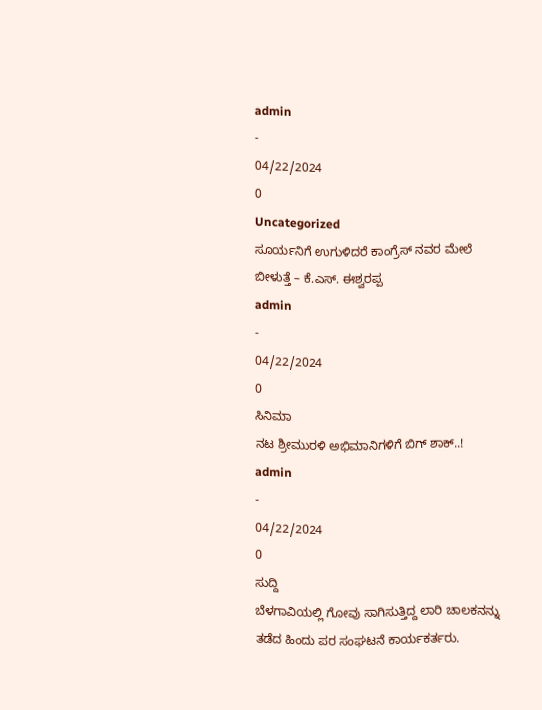admin
-
04/22/2024
0
Uncategorized
ಸೂರ್ಯನಿಗೆ ಉಗುಳಿದರೆ ಕಾಂಗ್ರೆಸ್ ನವರ ಮೇಲೆ ಬೀಳುತ್ತೆ – ಕೆ.ಎಸ್. ಈಶ್ವರಪ್ಪ
admin
-
04/22/2024
0
ಸಿನಿಮಾ
ನಟ ಶ್ರೀಮುರಳಿ ಅಭಿಮಾನಿಗಳಿಗೆ ಬಿಗ್ ಶಾಕ್..!
admin
-
04/22/2024
0
ಸುದ್ದಿ
ಬೆಳಗಾವಿಯಲ್ಲಿ ಗೋವು ಸಾಗಿಸುತ್ತಿದ್ದ ಲಾರಿ ಚಾಲಕನನ್ನು ತಡೆದ ಹಿಂದು ಪರ ಸಂಘಟನೆ ಕಾರ್ಯಕರ್ತರು.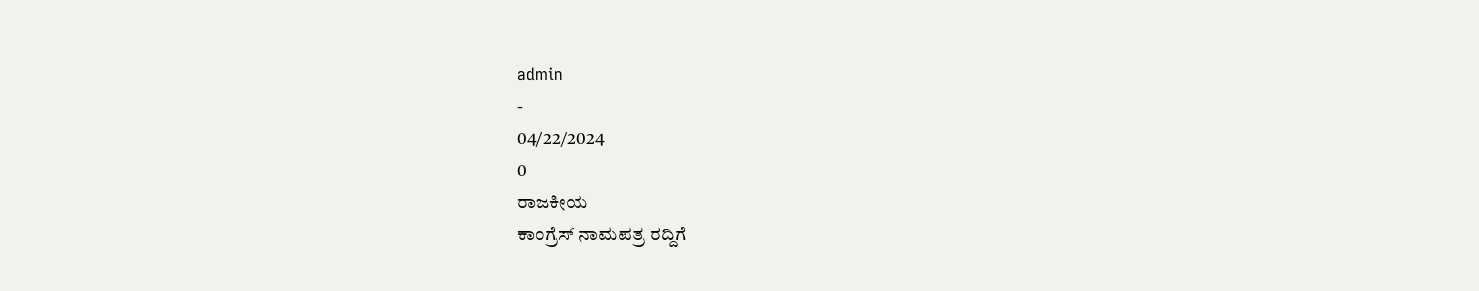admin
-
04/22/2024
0
ರಾಜಕೀಯ
ಕಾಂಗ್ರೆಸ್ ನಾಮಪತ್ರ ರದ್ದಿಗೆ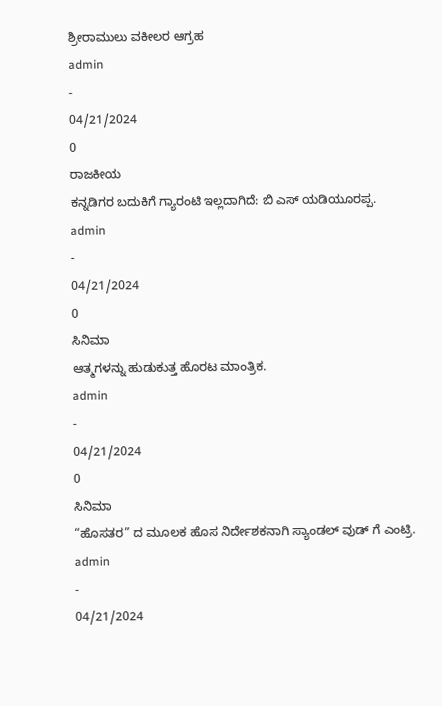ಶ್ರೀರಾಮುಲು ವಕೀಲರ ಆಗ್ರಹ
admin
-
04/21/2024
0
ರಾಜಕೀಯ
ಕನ್ನಡಿಗರ ಬದುಕಿಗೆ ಗ್ಯಾರಂಟಿ ಇಲ್ಲದಾಗಿದೆ: ಬಿ ಎಸ್ ಯಡಿಯೂರಪ್ಪ.
admin
-
04/21/2024
0
ಸಿನಿಮಾ
ಆತ್ಮಗಳನ್ನು ಹುಡುಕುತ್ತ ಹೊರಟ ಮಾಂತ್ರಿಕ.
admin
-
04/21/2024
0
ಸಿನಿಮಾ
“ಹೊಸತರ” ದ ಮೂಲಕ ಹೊಸ ನಿರ್ದೇಶಕನಾಗಿ ಸ್ಯಾಂಡಲ್ ವುಡ್ ಗೆ ಎಂಟ್ರಿ.
admin
-
04/21/2024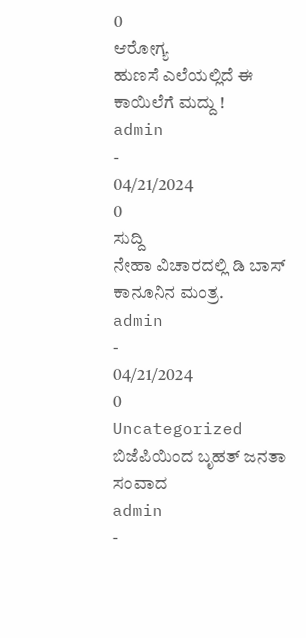0
ಆರೋಗ್ಯ
ಹುಣಸೆ ಎಲೆಯಲ್ಲಿದೆ ಈ ಕಾಯಿಲೆಗೆ ಮದ್ದು !
admin
-
04/21/2024
0
ಸುದ್ದಿ
ನೇಹಾ ವಿಚಾರದಲ್ಲಿ ಡಿ ಬಾಸ್ ಕಾನೂನಿನ ಮಂತ್ರ.
admin
-
04/21/2024
0
Uncategorized
ಬಿಜೆಪಿಯಿಂದ ಬೃಹತ್ ಜನತಾ ಸಂವಾದ
admin
-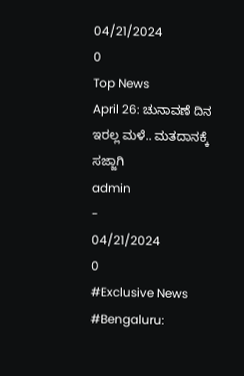04/21/2024
0
Top News
April 26: ಚುನಾವಣೆ ದಿನ ಇರಲ್ಲ ಮಳೆ.. ಮತದಾನಕ್ಕೆ ಸಜ್ಜಾಗಿ
admin
-
04/21/2024
0
#Exclusive News
#Bengaluru: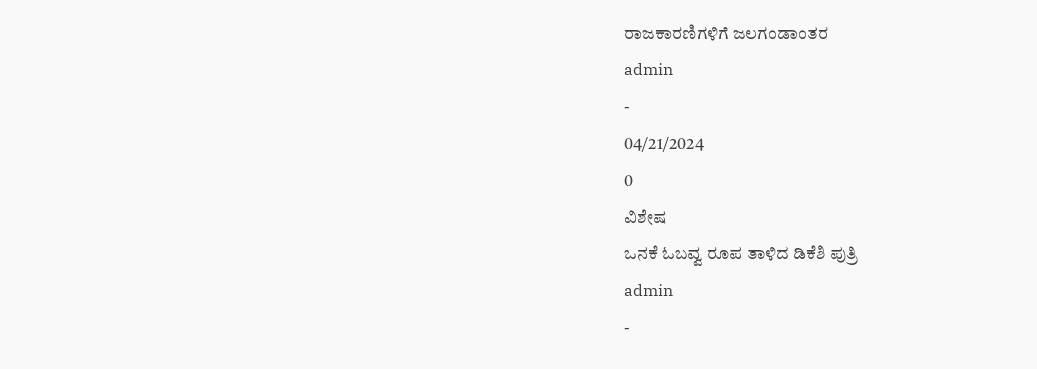ರಾಜಕಾರಣಿಗಳಿಗೆ ಜಲಗಂಡಾಂತರ
admin
-
04/21/2024
0
ವಿಶೇಷ
ಒನಕೆ ಓಬವ್ವ ರೂಪ ತಾಳಿದ ಡಿಕೆಶಿ ಪುತ್ರಿ
admin
-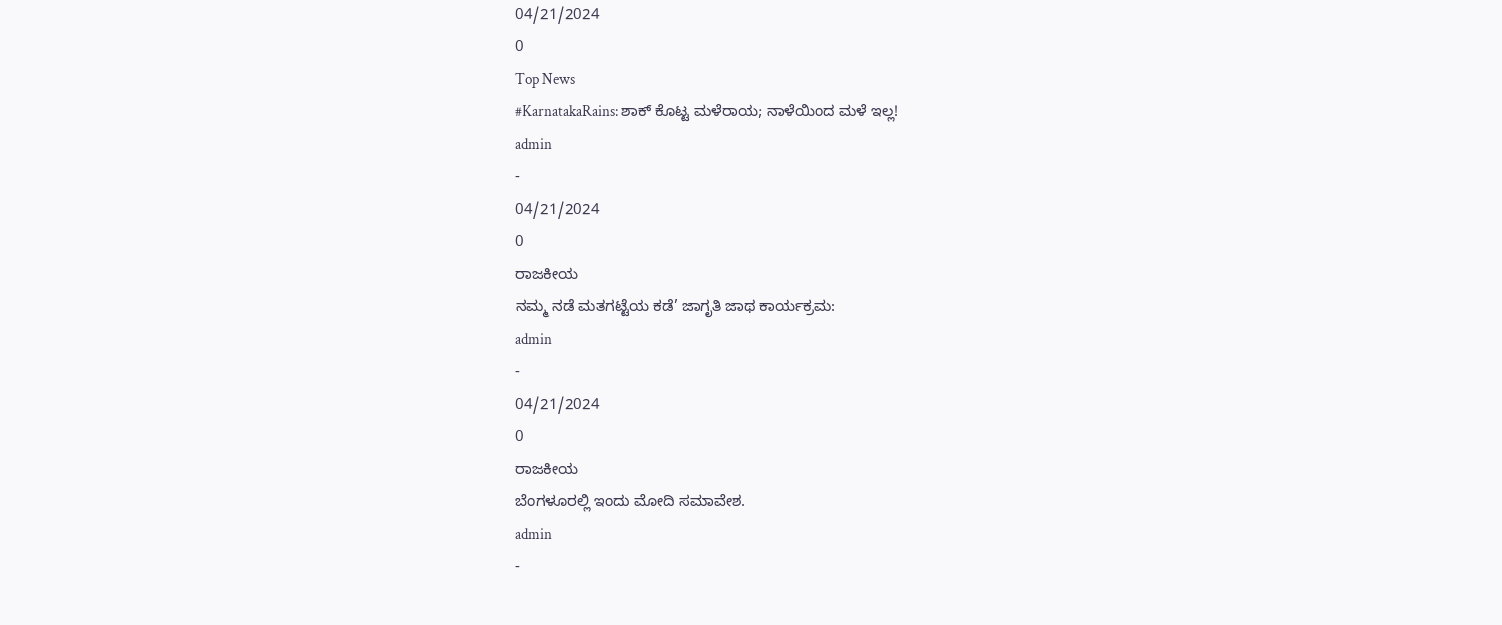04/21/2024
0
Top News
#KarnatakaRains: ಶಾಕ್ ಕೊಟ್ಟ ಮಳೆರಾಯ; ನಾಳೆಯಿಂದ ಮಳೆ ಇಲ್ಲ!
admin
-
04/21/2024
0
ರಾಜಕೀಯ
ನಮ್ಮ ನಡೆ ಮತಗಟ್ಟೆಯ ಕಡೆ’ ಜಾಗೃತಿ ಜಾಥ ಕಾರ್ಯಕ್ರಮ:
admin
-
04/21/2024
0
ರಾಜಕೀಯ
ಬೆಂಗಳೂರಲ್ಲಿ ಇಂದು ಮೋದಿ ಸಮಾವೇಶ.
admin
-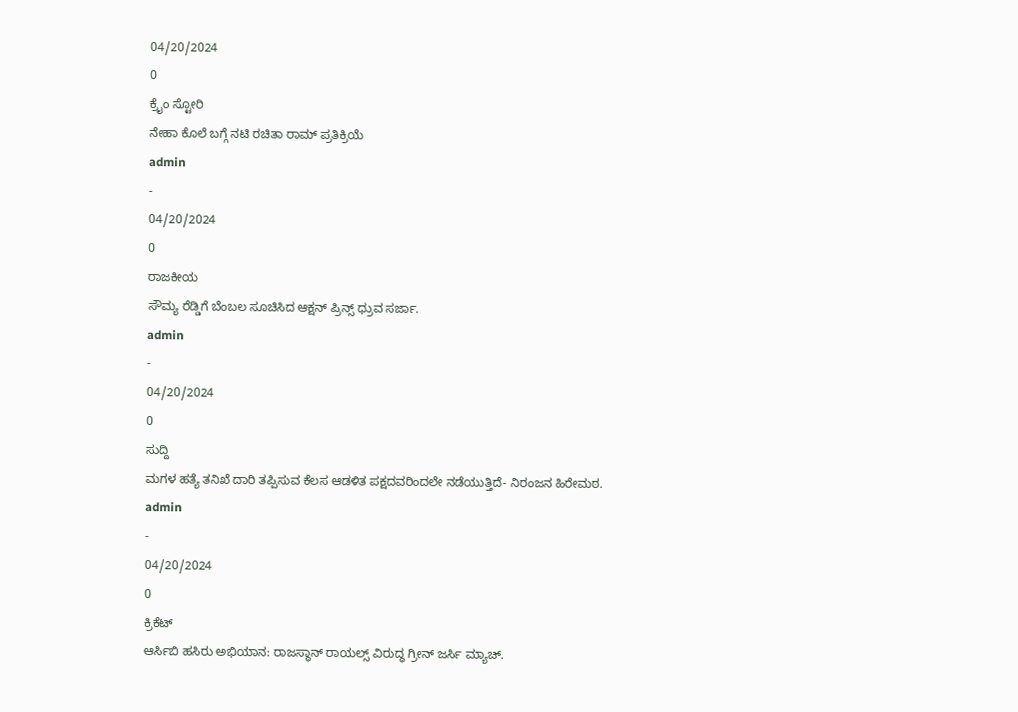04/20/2024
0
ಕ್ರೈಂ ಸ್ಟೋರಿ
ನೇಹಾ ಕೊಲೆ ಬಗ್ಗೆ ನಟಿ ರಚಿತಾ ರಾಮ್ ಪ್ರತಿಕ್ರಿಯೆ
admin
-
04/20/2024
0
ರಾಜಕೀಯ
ಸೌಮ್ಯ ರೆಡ್ಡಿಗೆ ಬೆಂಬಲ ಸೂಚಿಸಿದ ಆಕ್ಷನ್ ಪ್ರಿನ್ಸ್ ಧ್ರುವ ಸರ್ಜಾ.
admin
-
04/20/2024
0
ಸುದ್ದಿ
ಮಗಳ ಹತ್ಯೆ ತನಿಖೆ ದಾರಿ ತಪ್ಪಿಸುವ ಕೆಲಸ ಆಡಳಿತ ಪಕ್ಷದವರಿಂದಲೇ ನಡೆಯುತ್ತಿದೆ- ನಿರಂಜನ ಹಿರೇಮಠ.
admin
-
04/20/2024
0
ಕ್ರಿಕೆಟ್
ಆರ್ಸಿಬಿ ಹಸಿರು ಅಭಿಯಾನ: ರಾಜಸ್ಥಾನ್ ರಾಯಲ್ಸ್ ವಿರುದ್ಧ ಗ್ರೀನ್ ಜರ್ಸಿ ಮ್ಯಾಚ್.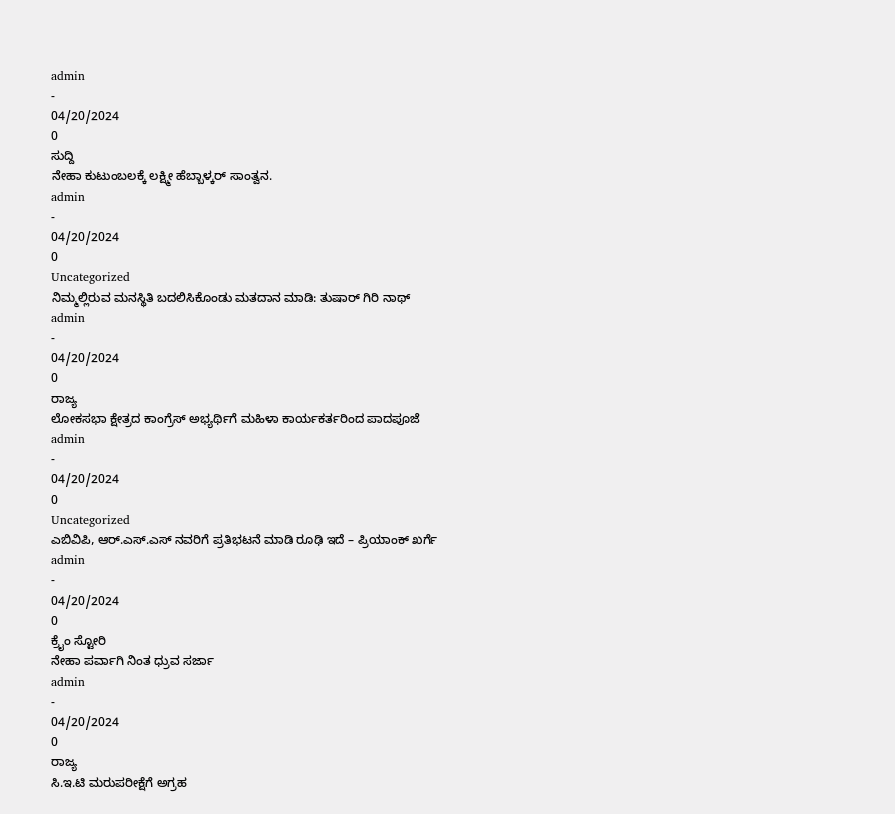admin
-
04/20/2024
0
ಸುದ್ದಿ
ನೇಹಾ ಕುಟುಂಬಲಕ್ಕೆ ಲಕ್ಷ್ಮೀ ಹೆಬ್ಬಾಳ್ಕರ್ ಸಾಂತ್ವನ.
admin
-
04/20/2024
0
Uncategorized
ನಿಮ್ಮಲ್ಲಿರುವ ಮನಸ್ಥಿತಿ ಬದಲಿಸಿಕೊಂಡು ಮತದಾನ ಮಾಡಿ: ತುಷಾರ್ ಗಿರಿ ನಾಥ್
admin
-
04/20/2024
0
ರಾಜ್ಯ
ಲೋಕಸಭಾ ಕ್ಷೇತ್ರದ ಕಾಂಗ್ರೆಸ್ ಅಭ್ಯರ್ಥಿಗೆ ಮಹಿಳಾ ಕಾರ್ಯಕರ್ತರಿಂದ ಪಾದಪೂಜೆ
admin
-
04/20/2024
0
Uncategorized
ಎಬಿವಿಪಿ, ಆರ್.ಎಸ್.ಎಸ್ ನವರಿಗೆ ಪ್ರತಿಭಟನೆ ಮಾಡಿ ರೂಢಿ ಇದೆ – ಪ್ರಿಯಾಂಕ್ ಖರ್ಗೆ
admin
-
04/20/2024
0
ಕ್ರೈಂ ಸ್ಟೋರಿ
ನೇಹಾ ಪರ್ವಾಗಿ ನಿಂತ ಧ್ರುವ ಸರ್ಜಾ
admin
-
04/20/2024
0
ರಾಜ್ಯ
ಸಿ.ಇ.ಟಿ ಮರುಪರೀಕ್ಷೆಗೆ ಅಗ್ರಹ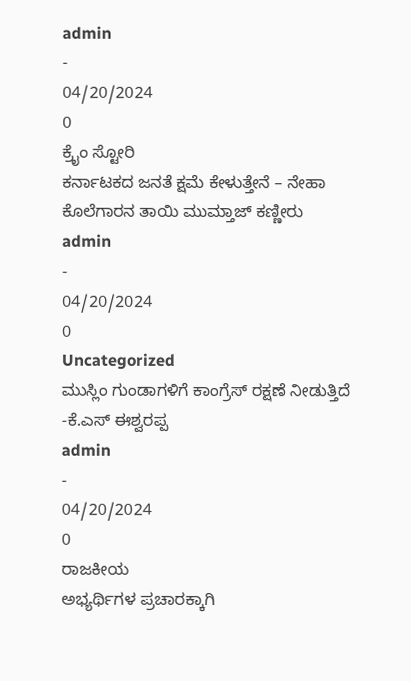admin
-
04/20/2024
0
ಕ್ರೈಂ ಸ್ಟೋರಿ
ಕರ್ನಾಟಕದ ಜನತೆ ಕ್ಷಮೆ ಕೇಳುತ್ತೇನೆ – ನೇಹಾ ಕೊಲೆಗಾರನ ತಾಯಿ ಮುಮ್ತಾಜ್ ಕಣ್ಣೀರು
admin
-
04/20/2024
0
Uncategorized
ಮುಸ್ಲಿಂ ಗುಂಡಾಗಳಿಗೆ ಕಾಂಗ್ರೆಸ್ ರಕ್ಷಣೆ ನೀಡುತ್ತಿದೆ -ಕೆ.ಎಸ್ ಈಶ್ವರಪ್ಪ
admin
-
04/20/2024
0
ರಾಜಕೀಯ
ಅಭ್ಯರ್ಥಿಗಳ ಪ್ರಚಾರಕ್ಕಾಗಿ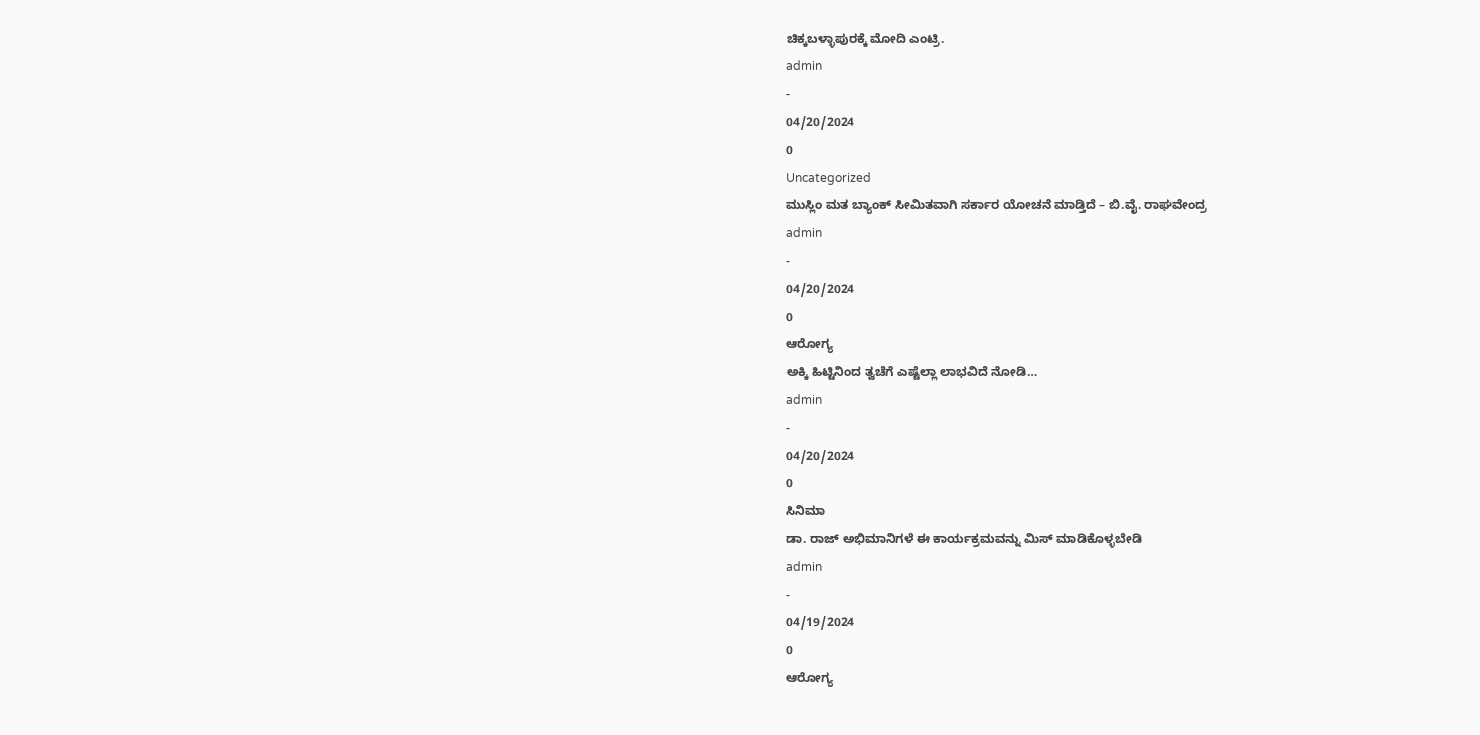ಚಿಕ್ಕಬಳ್ಳಾಪುರಕ್ಕೆ ಮೋದಿ ಎಂಟ್ರಿ.
admin
-
04/20/2024
0
Uncategorized
ಮುಸ್ಲಿಂ ಮತ ಬ್ಯಾಂಕ್ ಸೀಮಿತವಾಗಿ ಸರ್ಕಾರ ಯೋಚನೆ ಮಾಡ್ತಿದೆ – ಬಿ.ವೈ. ರಾಘವೇಂದ್ರ
admin
-
04/20/2024
0
ಆರೋಗ್ಯ
ಅಕ್ಕಿ ಹಿಟ್ಟಿನಿಂದ ತ್ವಚೆಗೆ ಎಷ್ಟೆಲ್ಲಾ ಲಾಭವಿದೆ ನೋಡಿ…
admin
-
04/20/2024
0
ಸಿನಿಮಾ
ಡಾ. ರಾಜ್ ಅಭಿಮಾನಿಗಳೆ ಈ ಕಾರ್ಯಕ್ರಮವನ್ನು ಮಿಸ್ ಮಾಡಿಕೊಳ್ಳಬೇಡಿ
admin
-
04/19/2024
0
ಆರೋಗ್ಯ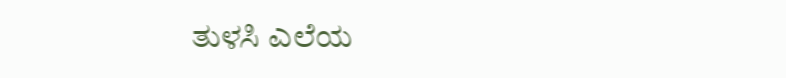ತುಳಸಿ ಎಲೆಯ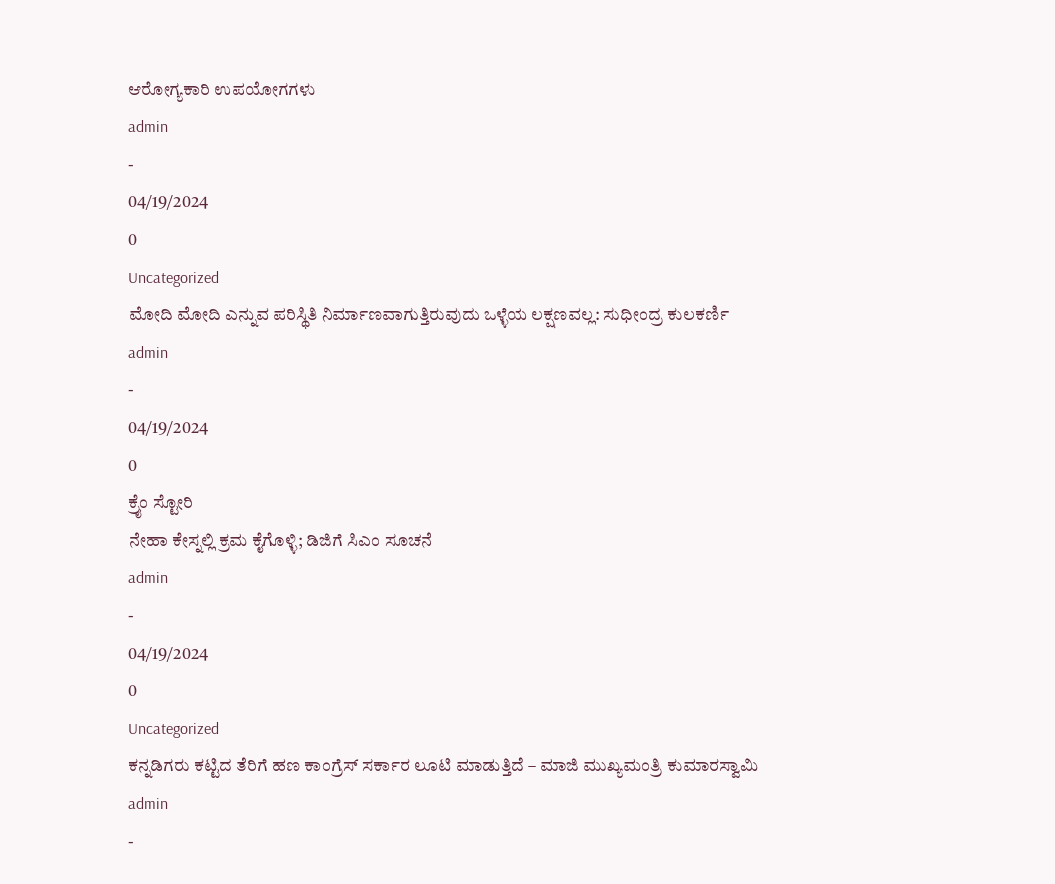ಆರೋಗ್ಯಕಾರಿ ಉಪಯೋಗಗಳು
admin
-
04/19/2024
0
Uncategorized
ಮೋದಿ ಮೋದಿ ಎನ್ನುವ ಪರಿಸ್ಥಿತಿ ನಿರ್ಮಾಣವಾಗುತ್ತಿರುವುದು ಒಳ್ಳೆಯ ಲಕ್ಷಣವಲ್ಲ: ಸುಧೀಂದ್ರ ಕುಲಕರ್ಣಿ
admin
-
04/19/2024
0
ಕ್ರೈಂ ಸ್ಟೋರಿ
ನೇಹಾ ಕೇಸ್ನಲ್ಲಿ ಕ್ರಮ ಕೈಗೊಳ್ಳಿ; ಡಿಜಿಗೆ ಸಿಎಂ ಸೂಚನೆ
admin
-
04/19/2024
0
Uncategorized
ಕನ್ನಡಿಗರು ಕಟ್ಟಿದ ತೆರಿಗೆ ಹಣ ಕಾಂಗ್ರೆಸ್ ಸರ್ಕಾರ ಲೂಟಿ ಮಾಡುತ್ತಿದೆ – ಮಾಜಿ ಮುಖ್ಯಮಂತ್ರಿ ಕುಮಾರಸ್ವಾಮಿ
admin
-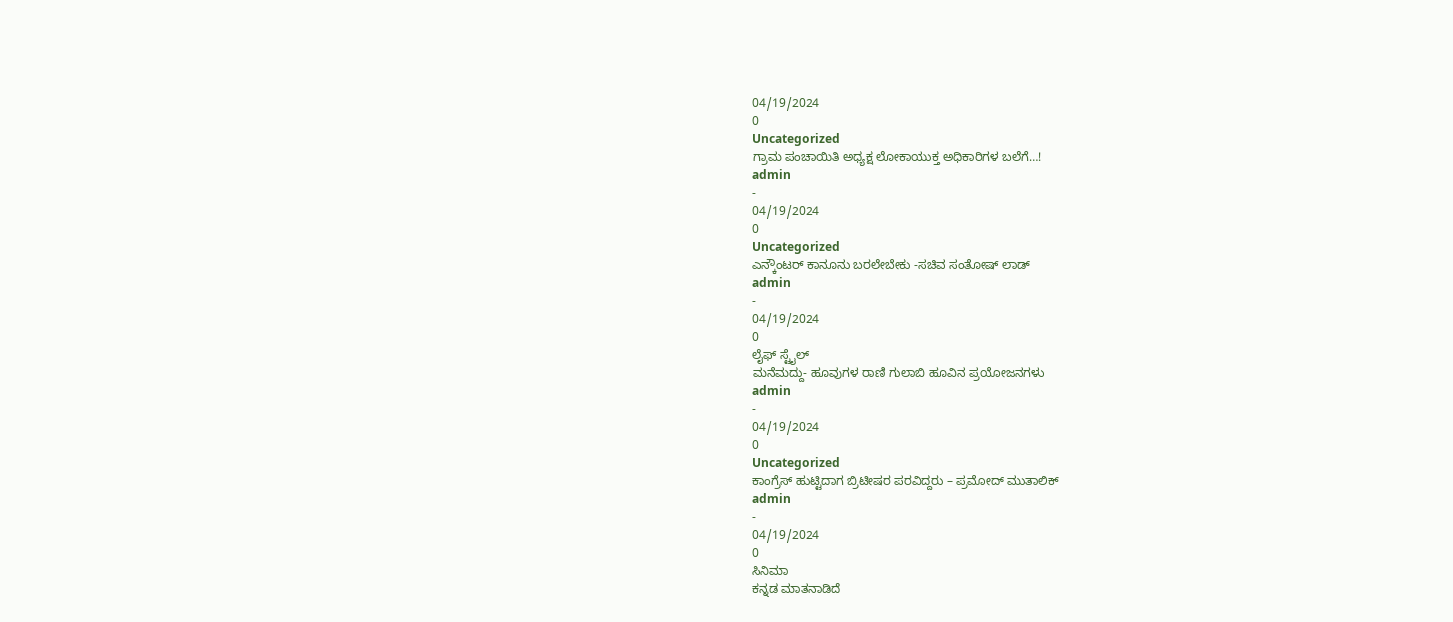04/19/2024
0
Uncategorized
ಗ್ರಾಮ ಪಂಚಾಯಿತಿ ಅಧ್ಯಕ್ಷ ಲೋಕಾಯುಕ್ತ ಅಧಿಕಾರಿಗಳ ಬಲೆಗೆ…!
admin
-
04/19/2024
0
Uncategorized
ಎನ್ಕೌಂಟರ್ ಕಾನೂನು ಬರಲೇಬೇಕು -ಸಚಿವ ಸಂತೋಷ್ ಲಾಡ್
admin
-
04/19/2024
0
ಲೈಫ್ ಸ್ಟೈಲ್
ಮನೆಮದ್ದು- ಹೂವುಗಳ ರಾಣಿ ಗುಲಾಬಿ ಹೂವಿನ ಪ್ರಯೋಜನಗಳು
admin
-
04/19/2024
0
Uncategorized
ಕಾಂಗ್ರೆಸ್ ಹುಟ್ಟಿದಾಗ ಬ್ರಿಟೀಷರ ಪರವಿದ್ದರು – ಪ್ರಮೋದ್ ಮುತಾಲಿಕ್
admin
-
04/19/2024
0
ಸಿನಿಮಾ
ಕನ್ನಡ ಮಾತನಾಡಿದೆ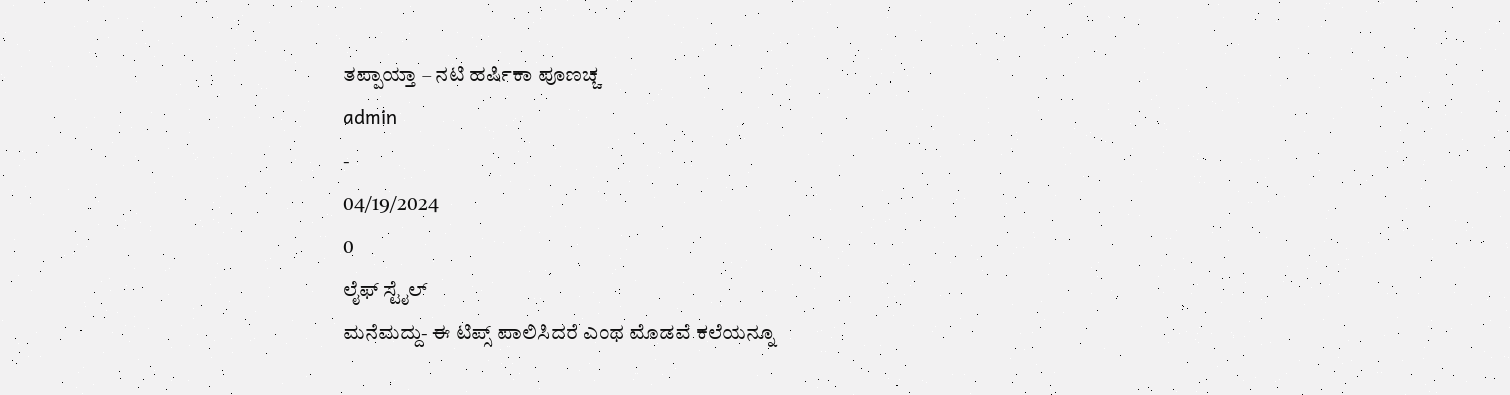ತಪ್ಪಾಯ್ತಾ – ನಟಿ ಹರ್ಷಿಕಾ ಪೂಣಚ್ಚ
admin
-
04/19/2024
0
ಲೈಫ್ ಸ್ಟೈಲ್
ಮನೆಮದ್ದು- ಈ ಟಿಪ್ಸ್ ಪಾಲಿಸಿದರೆ ಎಂಥ ಮೊಡವೆ ಕಲೆಯನ್ನೂ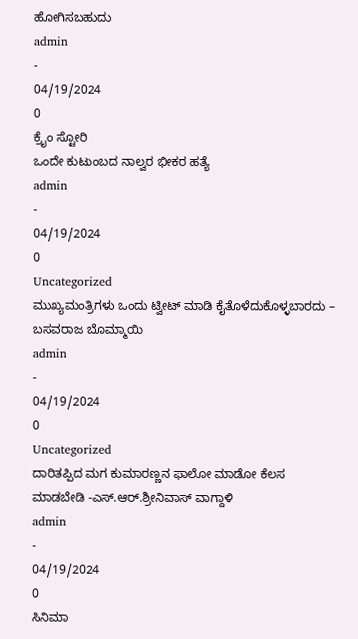ಹೋಗಿಸಬಹುದು
admin
-
04/19/2024
0
ಕ್ರೈಂ ಸ್ಟೋರಿ
ಒಂದೇ ಕುಟುಂಬದ ನಾಲ್ವರ ಭೀಕರ ಹತ್ಯೆ
admin
-
04/19/2024
0
Uncategorized
ಮುಖ್ಯಮಂತ್ರಿಗಳು ಒಂದು ಟ್ವೀಟ್ ಮಾಡಿ ಕೈತೊಳೆದುಕೊಳ್ಳಬಾರದು – ಬಸವರಾಜ ಬೊಮ್ಮಾಯಿ
admin
-
04/19/2024
0
Uncategorized
ದಾರಿತಪ್ಪಿದ ಮಗ ಕುಮಾರಣ್ಣನ ಫಾಲೋ ಮಾಡೋ ಕೆಲಸ ಮಾಡಬೇಡಿ -ಎಸ್.ಆರ್.ಶ್ರೀನಿವಾಸ್ ವಾಗ್ದಾಳಿ
admin
-
04/19/2024
0
ಸಿನಿಮಾ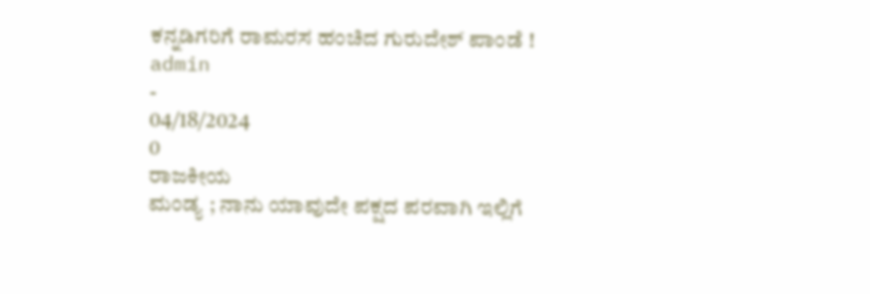ಕನ್ನಡಿಗರಿಗೆ ರಾಮರಸ ಹಂಚಿದ ಗುರುದೇಶ್ ಪಾಂಡೆ !
admin
-
04/18/2024
0
ರಾಜಕೀಯ
ಮಂಡ್ಯ ; ನಾನು ಯಾವುದೇ ಪಕ್ಷದ ಪರವಾಗಿ ಇಲ್ಲಿಗೆ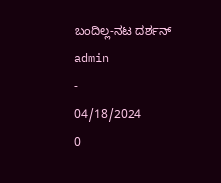ಬಂದಿಲ್ಲ-ನಟ ದರ್ಶನ್
admin
-
04/18/2024
0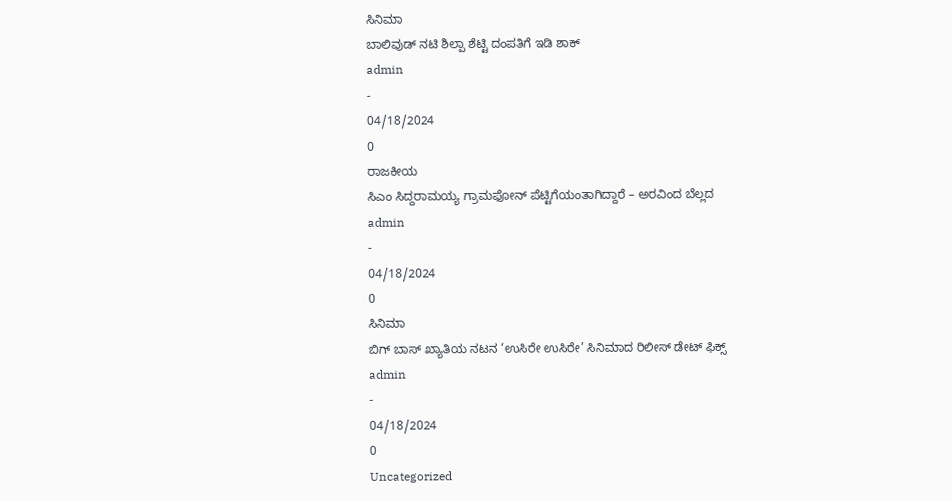ಸಿನಿಮಾ
ಬಾಲಿವುಡ್ ನಟಿ ಶಿಲ್ಪಾ ಶೆಟ್ಟಿ ದಂಪತಿಗೆ ಇಡಿ ಶಾಕ್
admin
-
04/18/2024
0
ರಾಜಕೀಯ
ಸಿಎಂ ಸಿದ್ದರಾಮಯ್ಯ ಗ್ರಾಮಫೋನ್ ಪೆಟ್ಟಿಗೆಯಂತಾಗಿದ್ದಾರೆ – ಅರವಿಂದ ಬೆಲ್ಲದ
admin
-
04/18/2024
0
ಸಿನಿಮಾ
ಬಿಗ್ ಬಾಸ್ ಖ್ಯಾತಿಯ ನಟನ ‘ಉಸಿರೇ ಉಸಿರೇ’ ಸಿನಿಮಾದ ರಿಲೀಸ್ ಡೇಟ್ ಫಿಕ್ಸ್
admin
-
04/18/2024
0
Uncategorized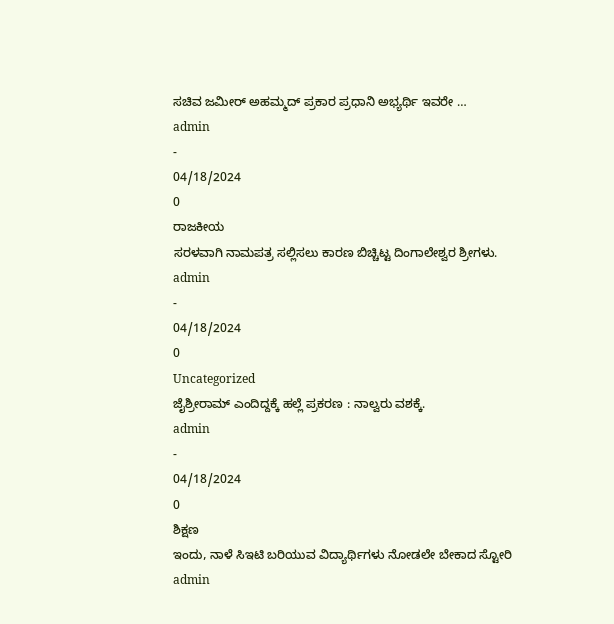ಸಚಿವ ಜಮೀರ್ ಅಹಮ್ಮದ್ ಪ್ರಕಾರ ಪ್ರಧಾನಿ ಅಭ್ಯರ್ಥಿ ಇವರೇ …
admin
-
04/18/2024
0
ರಾಜಕೀಯ
ಸರಳವಾಗಿ ನಾಮಪತ್ರ ಸಲ್ಲಿಸಲು ಕಾರಣ ಬಿಚ್ಚಿಟ್ಟ ದಿಂಗಾಲೇಶ್ವರ ಶ್ರೀಗಳು.
admin
-
04/18/2024
0
Uncategorized
ಜೈಶ್ರೀರಾಮ್ ಎಂದಿದ್ದಕ್ಕೆ ಹಲ್ಲೆ ಪ್ರಕರಣ : ನಾಲ್ವರು ವಶಕ್ಕೆ.
admin
-
04/18/2024
0
ಶಿಕ್ಷಣ
ಇಂದು, ನಾಳೆ ಸಿಇಟಿ ಬರಿಯುವ ವಿದ್ಯಾರ್ಥಿಗಳು ನೋಡಲೇ ಬೇಕಾದ ಸ್ಟೋರಿ
admin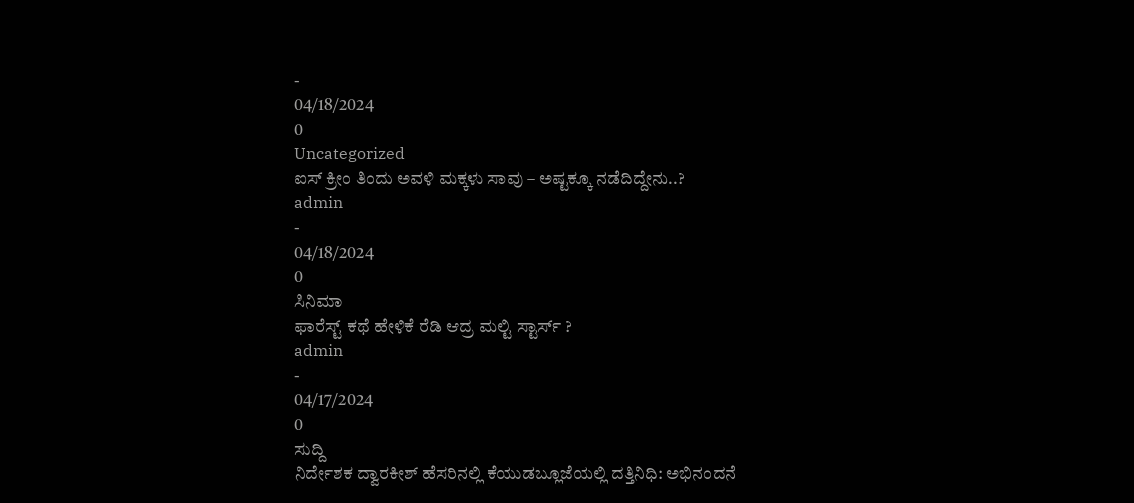-
04/18/2024
0
Uncategorized
ಐಸ್ ಕ್ರೀಂ ತಿಂದು ಅವಳಿ ಮಕ್ಕಳು ಸಾವು – ಅಷ್ಟಕ್ಕೂ ನಡೆದಿದ್ದೇನು..?
admin
-
04/18/2024
0
ಸಿನಿಮಾ
ಫಾರೆಸ್ಟ್ ಕಥೆ ಹೇಳಿಕೆ ರೆಡಿ ಆದ್ರ ಮಲ್ಟಿ ಸ್ಟಾರ್ಸ್ ?
admin
-
04/17/2024
0
ಸುದ್ದಿ
ನಿರ್ದೇಶಕ ದ್ವಾರಕೀಶ್ ಹೆಸರಿನಲ್ಲಿ ಕೆಯುಡಬ್ಲೂಜೆಯಲ್ಲಿ ದತ್ತಿನಿಧಿ: ಅಭಿನಂದನೆ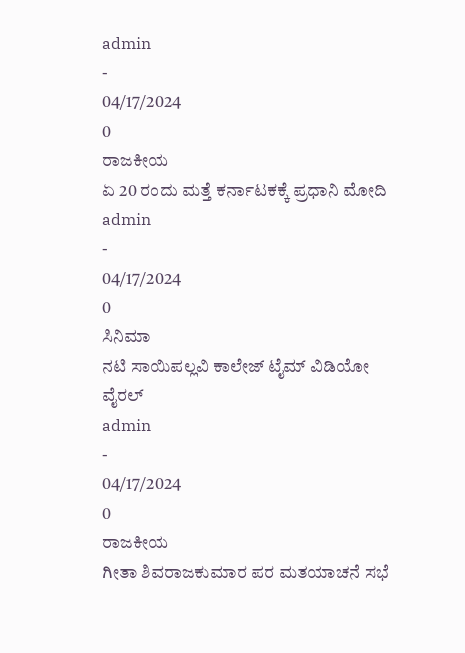admin
-
04/17/2024
0
ರಾಜಕೀಯ
ಏ 20 ರಂದು ಮತ್ತೆ ಕರ್ನಾಟಕಕ್ಕೆ ಪ್ರಧಾನಿ ಮೋದಿ
admin
-
04/17/2024
0
ಸಿನಿಮಾ
ನಟಿ ಸಾಯಿಪಲ್ಲವಿ ಕಾಲೇಜ್ ಟೈಮ್ ವಿಡಿಯೋ ವೈರಲ್
admin
-
04/17/2024
0
ರಾಜಕೀಯ
ಗೀತಾ ಶಿವರಾಜಕುಮಾರ ಪರ ಮತಯಾಚನೆ ಸಭೆ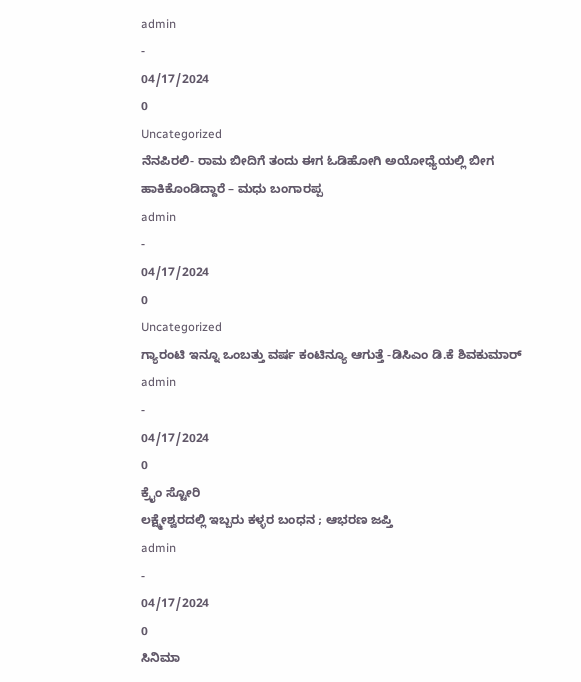admin
-
04/17/2024
0
Uncategorized
ನೆನಪಿರಲಿ- ರಾಮ ಬೀದಿಗೆ ತಂದು ಈಗ ಓಡಿಹೋಗಿ ಅಯೋಧ್ಯೆಯಲ್ಲಿ ಬೀಗ ಹಾಕಿಕೊಂಡಿದ್ದಾರೆ – ಮಧು ಬಂಗಾರಪ್ಪ
admin
-
04/17/2024
0
Uncategorized
ಗ್ಯಾರಂಟಿ ಇನ್ನೂ ಒಂಬತ್ತು ವರ್ಷ ಕಂಟಿನ್ಯೂ ಆಗುತ್ತೆ -ಡಿಸಿಎಂ ಡಿ.ಕೆ ಶಿವಕುಮಾರ್
admin
-
04/17/2024
0
ಕ್ರೈಂ ಸ್ಟೋರಿ
ಲಕ್ಷ್ಮೇಶ್ವರದಲ್ಲಿ ಇಬ್ಬರು ಕಳ್ಳರ ಬಂಧನ ; ಆಭರಣ ಜಪ್ತಿ
admin
-
04/17/2024
0
ಸಿನಿಮಾ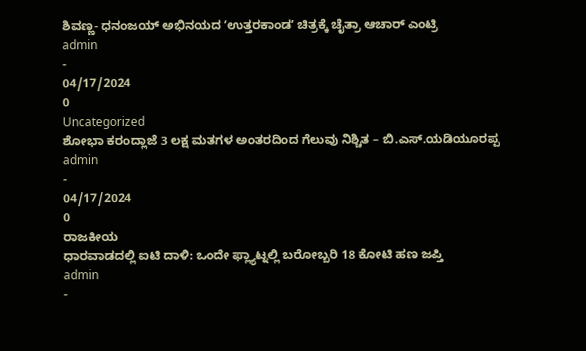ಶಿವಣ್ಣ- ಧನಂಜಯ್ ಅಭಿನಯದ ʼಉತ್ತರಕಾಂಡʼ ಚಿತ್ರಕ್ಕೆ ಚೈತ್ರಾ ಆಚಾರ್ ಎಂಟ್ರಿ
admin
-
04/17/2024
0
Uncategorized
ಶೋಭಾ ಕರಂದ್ಲಾಜೆ 3 ಲಕ್ಷ ಮತಗಳ ಅಂತರದಿಂದ ಗೆಲುವು ನಿಶ್ಚಿತ – ಬಿ.ಎಸ್.ಯಡಿಯೂರಪ್ಪ
admin
-
04/17/2024
0
ರಾಜಕೀಯ
ಧಾರವಾಡದಲ್ಲಿ ಐಟಿ ದಾಳಿ: ಒಂದೇ ಫ್ಲ್ಯಾಟ್ನಲ್ಲಿ ಬರೋಬ್ಬರಿ 18 ಕೋಟಿ ಹಣ ಜಪ್ತಿ
admin
-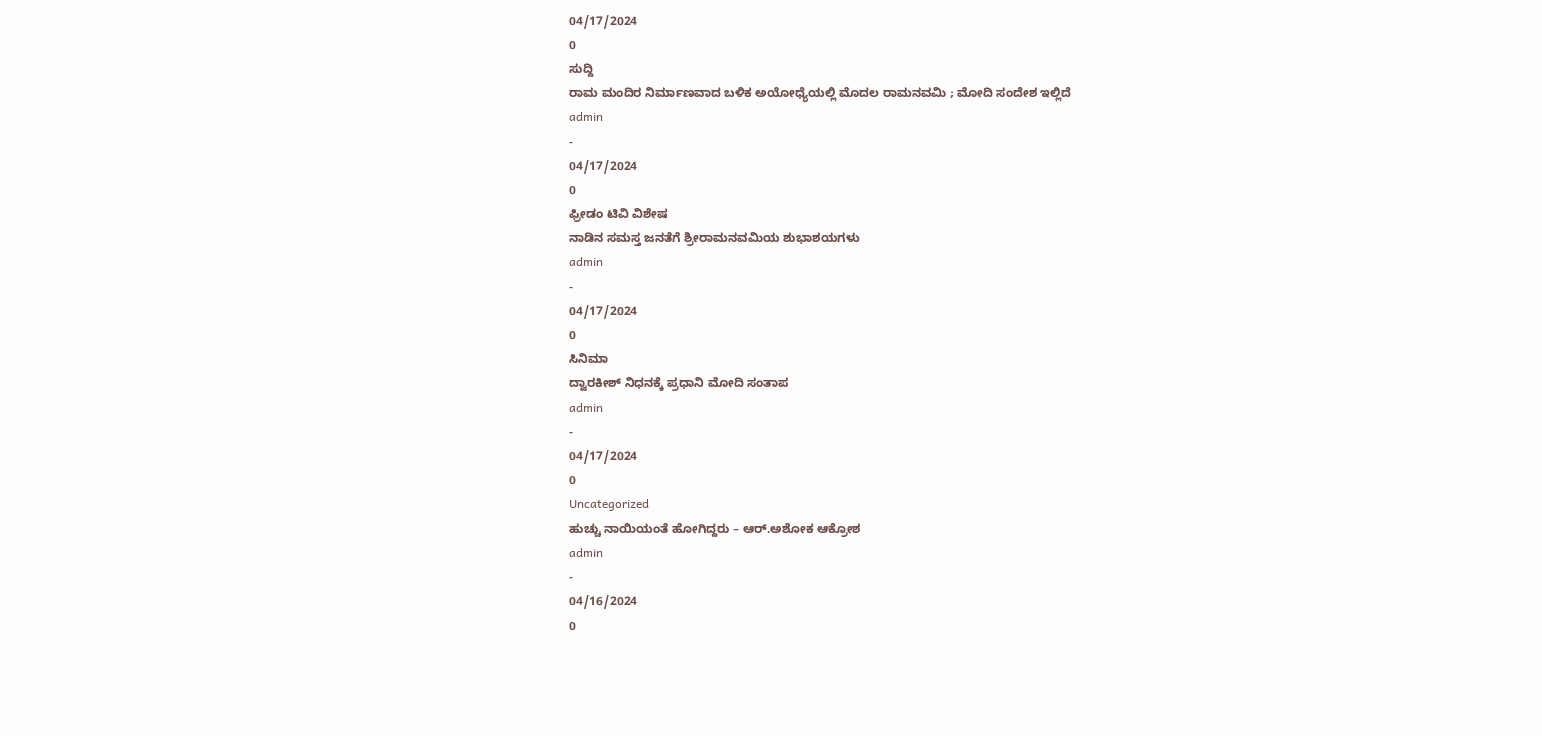04/17/2024
0
ಸುದ್ದಿ
ರಾಮ ಮಂದಿರ ನಿರ್ಮಾಣವಾದ ಬಳಿಕ ಅಯೋಧ್ಯೆಯಲ್ಲಿ ಮೊದಲ ರಾಮನವಮಿ ; ಮೋದಿ ಸಂದೇಶ ಇಲ್ಲಿದೆ
admin
-
04/17/2024
0
ಫ್ರೀಡಂ ಟಿವಿ ವಿಶೇಷ
ನಾಡಿನ ಸಮಸ್ತ ಜನತೆಗೆ ಶ್ರೀರಾಮನವಮಿಯ ಶುಭಾಶಯಗಳು
admin
-
04/17/2024
0
ಸಿನಿಮಾ
ದ್ವಾರಕೀಶ್ ನಿಧನಕ್ಕೆ ಪ್ರಧಾನಿ ಮೋದಿ ಸಂತಾಪ
admin
-
04/17/2024
0
Uncategorized
ಹುಚ್ಚು ನಾಯಿಯಂತೆ ಹೋಗಿದ್ದರು – ಆರ್.ಅಶೋಕ ಆಕ್ರೋಶ
admin
-
04/16/2024
0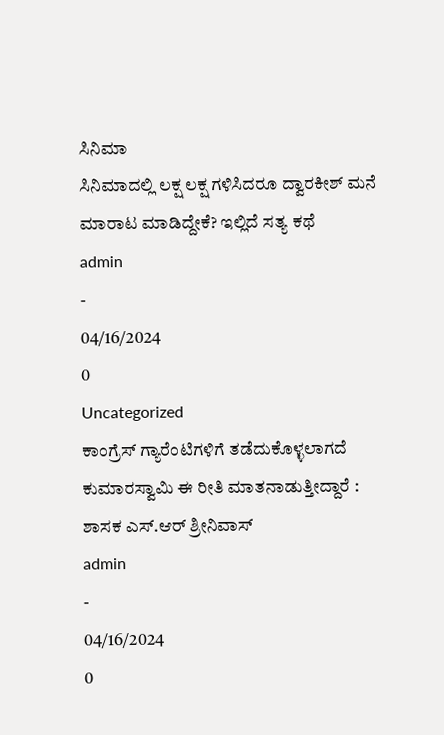ಸಿನಿಮಾ
ಸಿನಿಮಾದಲ್ಲಿ ಲಕ್ಷ ಲಕ್ಷ ಗಳಿಸಿದರೂ ದ್ವಾರಕೀಶ್ ಮನೆ ಮಾರಾಟ ಮಾಡಿದ್ದೇಕೆ? ಇಲ್ಲಿದೆ ಸತ್ಯ ಕಥೆ
admin
-
04/16/2024
0
Uncategorized
ಕಾಂಗ್ರೆಸ್ ಗ್ಯಾರೆಂಟಿಗಳಿಗೆ ತಡೆದುಕೊಳ್ಳಲಾಗದೆ ಕುಮಾರಸ್ವಾಮಿ ಈ ರೀತಿ ಮಾತನಾಡುತ್ತೀದ್ದಾರೆ : ಶಾಸಕ ಎಸ್.ಆರ್ ಶ್ರೀನಿವಾಸ್
admin
-
04/16/2024
0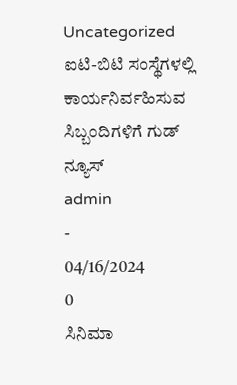Uncategorized
ಐಟಿ-ಬಿಟಿ ಸಂಸ್ಥೆಗಳಲ್ಲಿ ಕಾರ್ಯನಿರ್ವಹಿಸುವ ಸಿಬ್ಬಂದಿಗಳಿಗೆ ಗುಡ್ ನ್ಯೂಸ್
admin
-
04/16/2024
0
ಸಿನಿಮಾ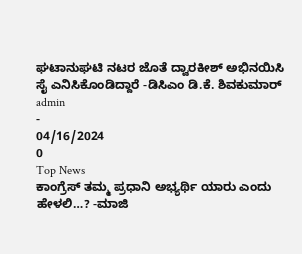ಘಟಾನುಘಟಿ ನಟರ ಜೊತೆ ದ್ವಾರಕೀಶ್ ಅಭಿನಯಿಸಿ ಸೈ ಎನಿಸಿಕೊಂಡಿದ್ದಾರೆ -ಡಿಸಿಎಂ ಡಿ.ಕೆ. ಶಿವಕುಮಾರ್
admin
-
04/16/2024
0
Top News
ಕಾಂಗ್ರೆಸ್ ತಮ್ಮ ಪ್ರಧಾನಿ ಅಭ್ಯರ್ಥಿ ಯಾರು ಎಂದು ಹೇಳಲಿ…? -ಮಾಜಿ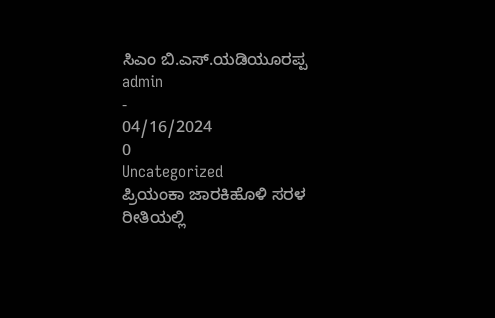ಸಿಎಂ ಬಿ.ಎಸ್.ಯಡಿಯೂರಪ್ಪ
admin
-
04/16/2024
0
Uncategorized
ಪ್ರಿಯಂಕಾ ಜಾರಕಿಹೊಳಿ ಸರಳ ರೀತಿಯಲ್ಲಿ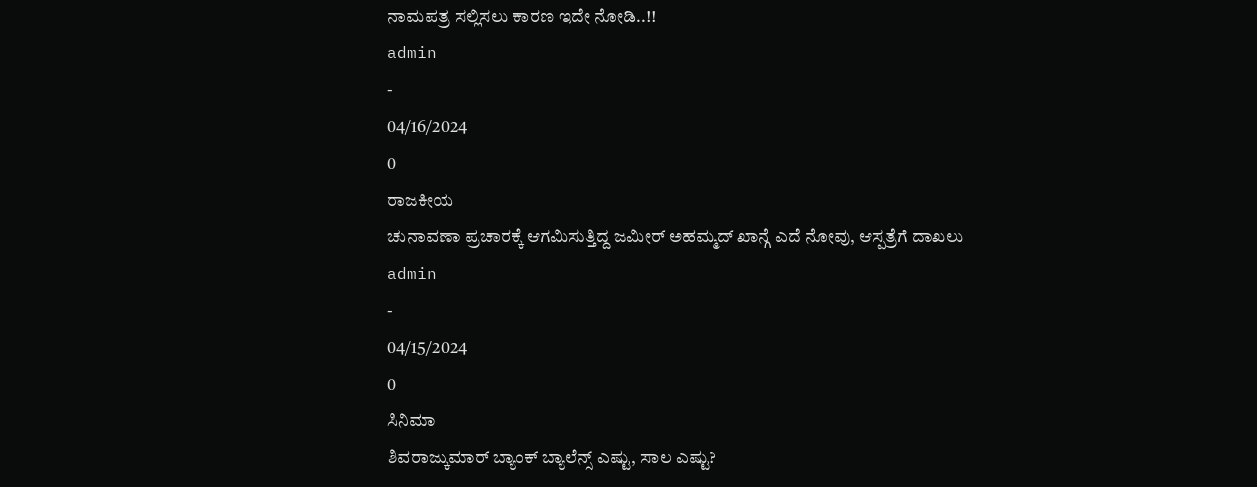ನಾಮಪತ್ರ ಸಲ್ಲಿಸಲು ಕಾರಣ ಇದೇ ನೋಡಿ..!!
admin
-
04/16/2024
0
ರಾಜಕೀಯ
ಚುನಾವಣಾ ಪ್ರಚಾರಕ್ಕೆ ಆಗಮಿಸುತ್ತಿದ್ದ ಜಮೀರ್ ಅಹಮ್ಮದ್ ಖಾನ್ಗೆ ಎದೆ ನೋವು, ಆಸ್ಪತ್ರೆಗೆ ದಾಖಲು
admin
-
04/15/2024
0
ಸಿನಿಮಾ
ಶಿವರಾಜ್ಕುಮಾರ್ ಬ್ಯಾಂಕ್ ಬ್ಯಾಲೆನ್ಸ್ ಎಷ್ಟು, ಸಾಲ ಎಷ್ಟು?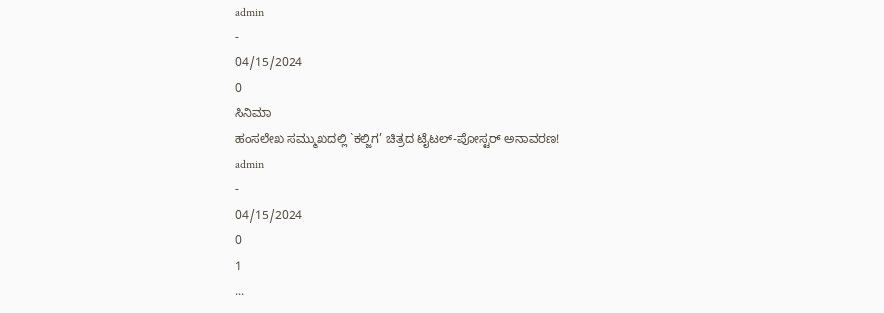admin
-
04/15/2024
0
ಸಿನಿಮಾ
ಹಂಸಲೇಖ ಸಮ್ಮುಖದಲ್ಲಿ `ಕಲ್ಜಿಗ’ ಚಿತ್ರದ ಟೈಟಲ್-ಪೋಸ್ಟರ್ ಅನಾವರಣ!
admin
-
04/15/2024
0
1
...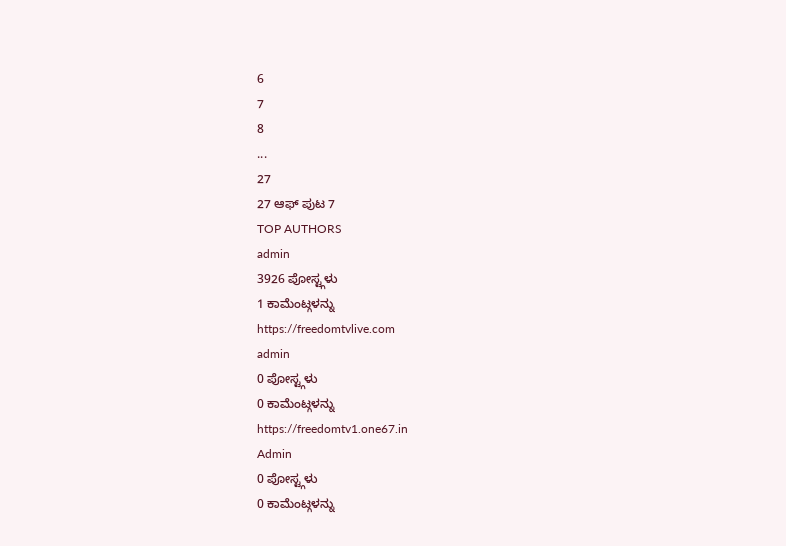6
7
8
...
27
27 ಆಫ್ ಪುಟ 7
TOP AUTHORS
admin
3926 ಪೋಸ್ಟ್ಗಳು
1 ಕಾಮೆಂಟ್ಗಳನ್ನು
https://freedomtvlive.com
admin
0 ಪೋಸ್ಟ್ಗಳು
0 ಕಾಮೆಂಟ್ಗಳನ್ನು
https://freedomtv1.one67.in
Admin
0 ಪೋಸ್ಟ್ಗಳು
0 ಕಾಮೆಂಟ್ಗಳನ್ನು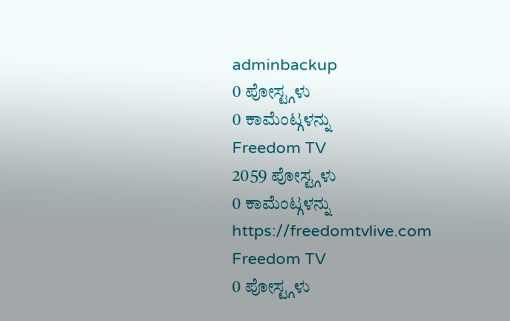adminbackup
0 ಪೋಸ್ಟ್ಗಳು
0 ಕಾಮೆಂಟ್ಗಳನ್ನು
Freedom TV
2059 ಪೋಸ್ಟ್ಗಳು
0 ಕಾಮೆಂಟ್ಗಳನ್ನು
https://freedomtvlive.com
Freedom TV
0 ಪೋಸ್ಟ್ಗಳು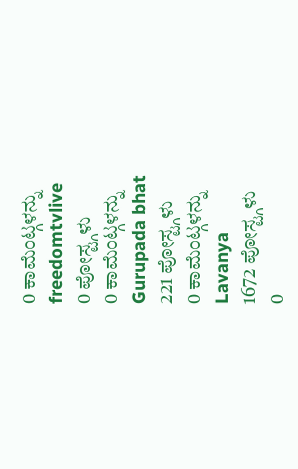0 ಕಾಮೆಂಟ್ಗಳನ್ನು
freedomtvlive
0 ಪೋಸ್ಟ್ಗಳು
0 ಕಾಮೆಂಟ್ಗಳನ್ನು
Gurupada bhat
221 ಪೋಸ್ಟ್ಗಳು
0 ಕಾಮೆಂಟ್ಗಳನ್ನು
Lavanya
1672 ಪೋಸ್ಟ್ಗಳು
0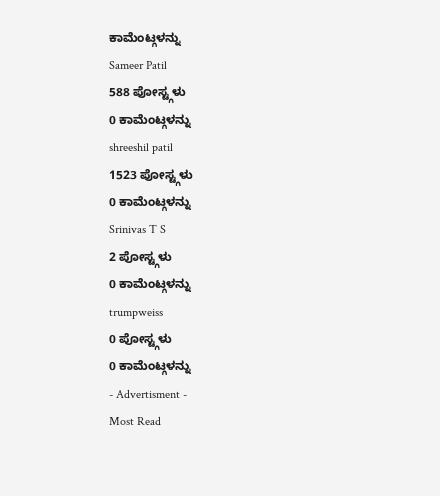ಕಾಮೆಂಟ್ಗಳನ್ನು
Sameer Patil
588 ಪೋಸ್ಟ್ಗಳು
0 ಕಾಮೆಂಟ್ಗಳನ್ನು
shreeshil patil
1523 ಪೋಸ್ಟ್ಗಳು
0 ಕಾಮೆಂಟ್ಗಳನ್ನು
Srinivas T S
2 ಪೋಸ್ಟ್ಗಳು
0 ಕಾಮೆಂಟ್ಗಳನ್ನು
trumpweiss
0 ಪೋಸ್ಟ್ಗಳು
0 ಕಾಮೆಂಟ್ಗಳನ್ನು
- Advertisment -
Most Read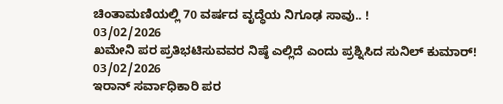ಚಿಂತಾಮಣಿಯಲ್ಲಿ 70 ವರ್ಷದ ವೃದ್ಧೆಯ ನಿಗೂಢ ಸಾವು.. !
03/02/2026
ಖಮೇನಿ ಪರ ಪ್ರತಿಭಟಿಸುವವರ ನಿಷ್ಠೆ ಎಲ್ಲಿದೆ ಎಂದು ಪ್ರಶ್ನಿಸಿದ ಸುನಿಲ್ ಕುಮಾರ್!
03/02/2026
ಇರಾನ್ ಸರ್ವಾಧಿಕಾರಿ ಪರ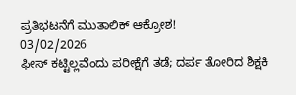ಪ್ರತಿಭಟನೆಗೆ ಮುತಾಲಿಕ್ ಆಕ್ರೋಶ!
03/02/2026
ಫೀಸ್ ಕಟ್ಟಿಲ್ಲವೆಂದು ಪರೀಕ್ಷೆಗೆ ತಡೆ; ದರ್ಪ ತೋರಿದ ಶಿಕ್ಷಕಿ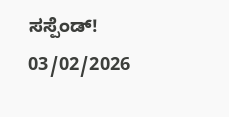ಸಸ್ಪೆಂಡ್!
03/02/2026